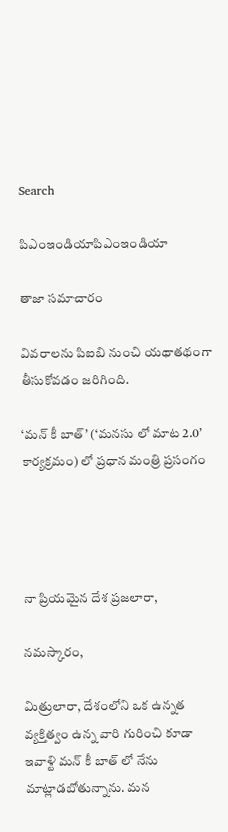Search

పిఎంఇండియాపిఎంఇండియా

తాజా స‌మాచారం

వివరాలను పిఐబి నుంచి యథాతథంగా తీసుకోవడం జరిగింది.

‘మన్ కీ బాత్’ (‘మనసు లో మాట 2.0’ కార్యక్రమం) లో ప్రధాన మంత్రి ప్రసంగం




నా ప్రియమైన దేశ ప్రజలారా,

నమస్కారం,

మిత్రులారా, దేశంలోని ఒక ఉన్నత వ్యక్తిత్వం ఉన్న వారి గురించి కూడా ఇవాళ్టి మన్ కీ బాత్ లో నేను మాట్లాడబోతున్నాను. మన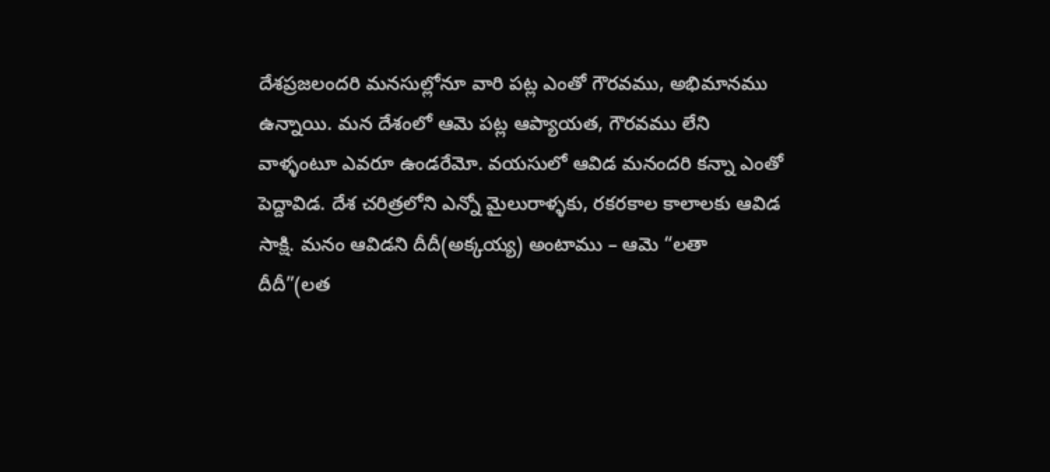దేశప్రజలందరి మనసుల్లోనూ వారి పట్ల ఎంతో గౌరవము, అభిమానము ఉన్నాయి. మన దేశంలో ఆమె పట్ల ఆప్యాయత, గౌరవము లేని వాళ్ళంటూ ఎవరూ ఉండరేమో. వయసులో ఆవిడ మనందరి కన్నా ఎంతో పెద్దావిడ. దేశ చరిత్రలోని ఎన్నో మైలురాళ్ళకు, రకరకాల కాలాలకు ఆవిడ సాక్షి. మనం ఆవిడని దీదీ(అక్కయ్య) అంటాము – ఆమె “లతా దీదీ”(లత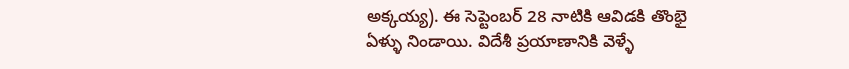అక్కయ్య). ఈ సెప్టెంబర్ 28 నాటికి ఆవిడకి తొంభై ఏళ్ళు నిండాయి. విదేశీ ప్రయాణానికి వెళ్ళే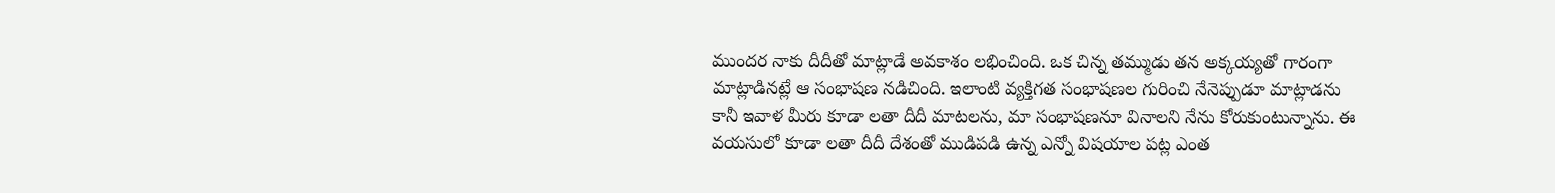ముందర నాకు దీదీతో మాట్లాడే అవకాశం లభించింది. ఒక చిన్న తమ్ముడు తన అక్కయ్యతో గారంగా మాట్లాడినట్లే ఆ సంభాషణ నడిచింది. ఇలాంటి వ్యక్తిగత సంభాషణల గురించి నేనెప్పుడూ మాట్లాడను కానీ ఇవాళ మీరు కూడా లతా దీదీ మాటలను, మా సంభాషణనూ వినాలని నేను కోరుకుంటున్నాను. ఈ వయసులో కూడా లతా దీదీ దేశంతో ముడిపడి ఉన్న ఎన్నో విషయాల పట్ల ఎంత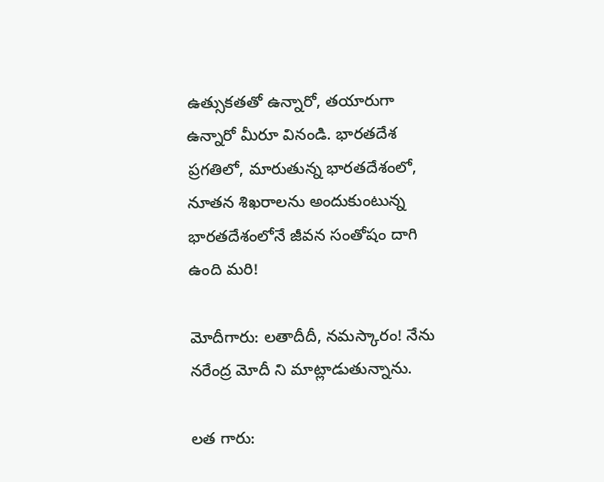ఉత్సుకతతో ఉన్నారో, తయారుగా ఉన్నారో మీరూ వినండి. భారతదేశ ప్రగతిలో, మారుతున్న భారతదేశంలో, నూతన శిఖరాలను అందుకుంటున్న భారతదేశంలోనే జీవన సంతోషం దాగి ఉంది మరి!

మోదీగారు: లతాదీదీ, నమస్కారం! నేను నరేంద్ర మోదీ ని మాట్లాడుతున్నాను.

లత గారు: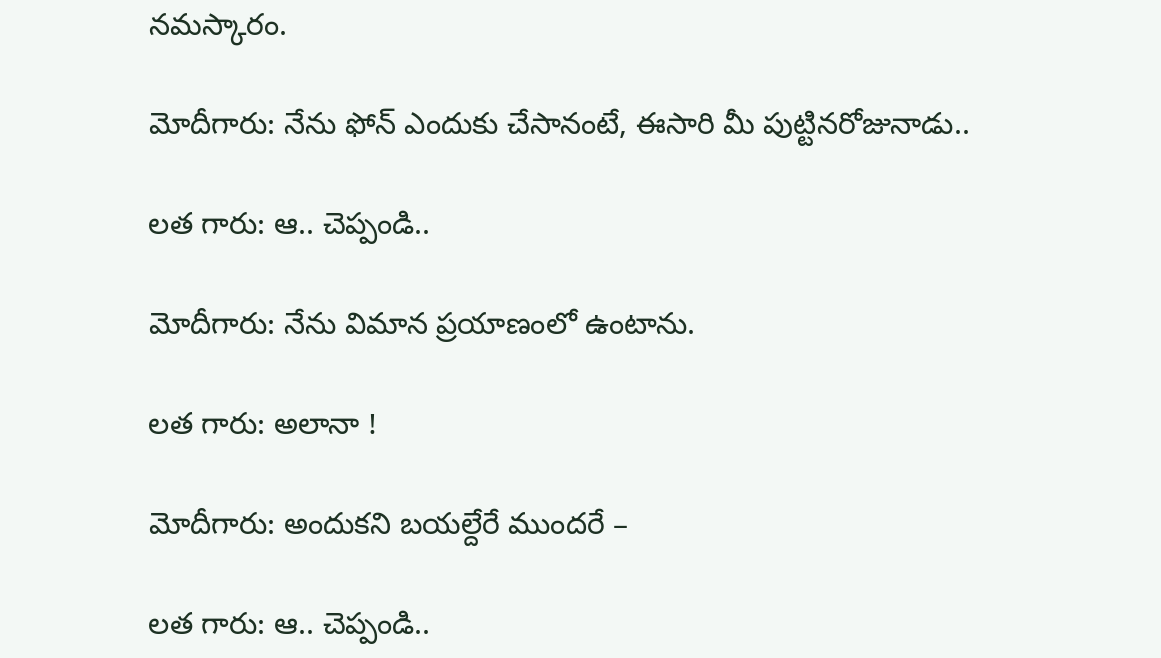నమస్కారం.

మోదీగారు: నేను ఫోన్ ఎందుకు చేసానంటే, ఈసారి మీ పుట్టినరోజునాడు..

లత గారు: ఆ.. చెప్పండి..

మోదీగారు: నేను విమాన ప్రయాణంలో ఉంటాను.

లత గారు: అలానా !

మోదీగారు: అందుకని బయల్దేరే ముందరే –

లత గారు: ఆ.. చెప్పండి..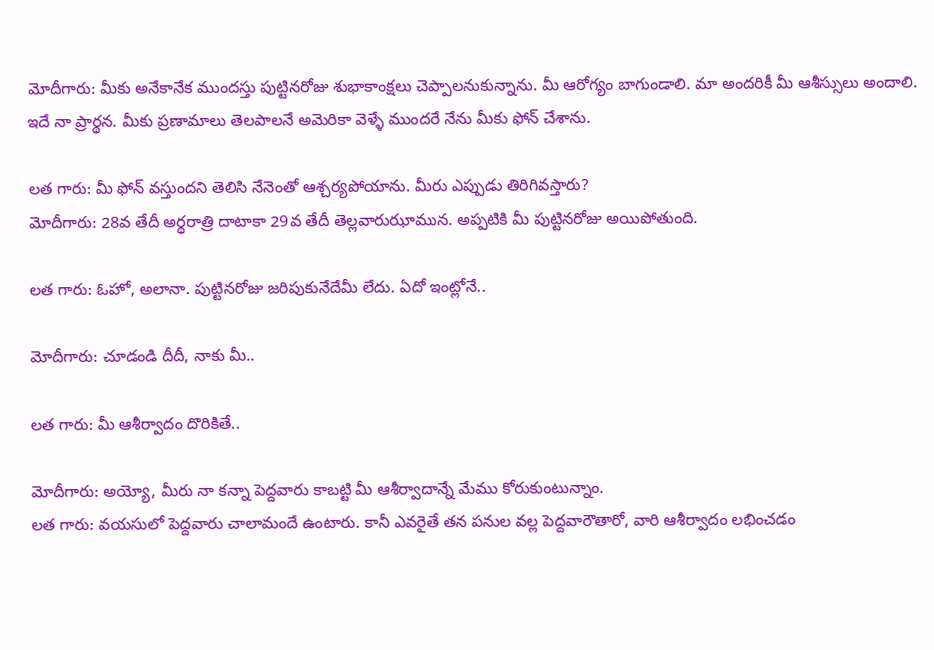మోదీగారు: మీకు అనేకానేక ముందస్తు పుట్టినరోజు శుభాకాంక్షలు చెప్పాలనుకున్నాను. మీ ఆరోగ్యం బాగుండాలి. మా అందరికీ మీ ఆశీస్సులు అందాలి. ఇదే నా ప్రార్థన. మీకు ప్రణామాలు తెలపాలనే అమెరికా వెళ్ళే ముందరే నేను మీకు ఫోన్ చేశాను.

లత గారు: మీ ఫోన్ వస్తుందని తెలిసి నేనెంతో ఆశ్చర్యపోయాను. మీరు ఎప్పుడు తిరిగివస్తారు?
మోదీగారు: 28వ తేదీ అర్థరాత్రి దాటాకా 29వ తేదీ తెల్లవారుఝామున. అప్పటికి మీ పుట్టినరోజు అయిపోతుంది.

లత గారు: ఓహో, అలానా. పుట్టినరోజు జరిపుకునేదేమీ లేదు. ఏదో ఇంట్లోనే..

మోదీగారు: చూడండి దీదీ, నాకు మీ..

లత గారు: మీ ఆశీర్వాదం దొరికితే..

మోదీగారు: అయ్యో, మీరు నా కన్నా పెద్దవారు కాబట్టి మీ ఆశీర్వాదాన్నే మేము కోరుకుంటున్నాం.
లత గారు: వయసులో పెద్దవారు చాలామందే ఉంటారు. కానీ ఎవరైతే తన పనుల వల్ల పెద్దవారౌతారో, వారి ఆశీర్వాదం లభించడం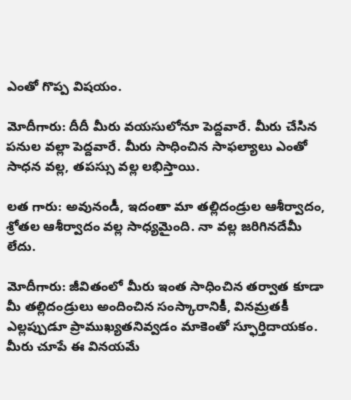ఎంతో గొప్ప విషయం.

మోదీగారు: దీదీ మీరు వయసులోనూ పెద్దవారే. మీరు చేసిన పనుల వల్లా పెద్దవారే. మీరు సాధించిన సాఫల్యాలు ఎంతో సాధన వల్ల, తపస్సు వల్ల లభిస్తాయి.

లత గారు: అవునండీ, ఇదంతా మా తల్లిదండ్రుల ఆశీర్వాదం, శ్రోతల ఆశీర్వాదం వల్ల సాధ్యమైంది. నా వల్ల జరిగినదేమీ లేదు.

మోదీగారు: జీవితంలో మీరు ఇంత సాధించిన తర్వాత కూడా మీ తల్లిదండ్రులు అందించిన సంస్కారానికీ, వినమ్రతకీ ఎల్లప్పుడూ ప్రాముఖ్యతనివ్వడం మాకెంతో స్ఫూర్తిదాయకం. మీరు చూపే ఈ వినయమే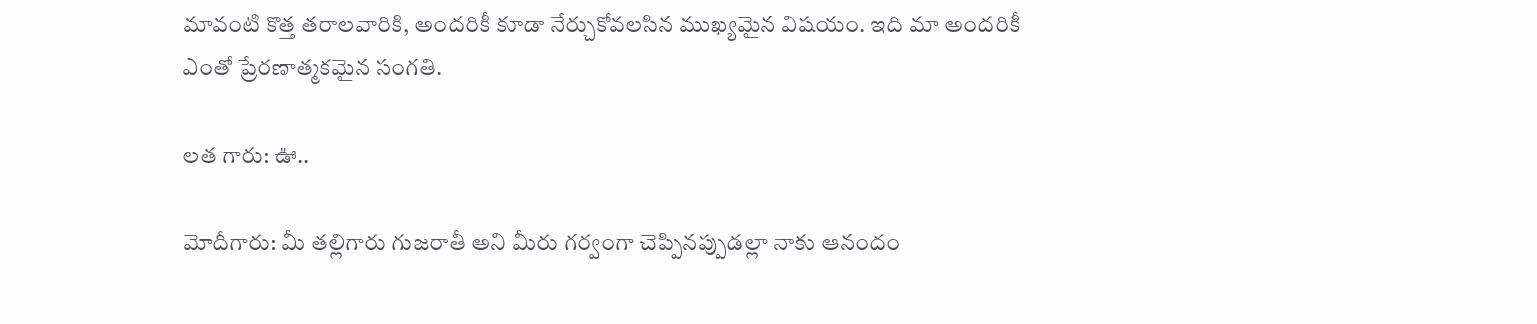మావంటి కొత్త తరాలవారికి, అందరికీ కూడా నేర్చుకోవలసిన ముఖ్యమైన విషయం. ఇది మా అందరికీ ఎంతో ప్రేరణాత్మకమైన సంగతి.

లత గారు: ఊ..

మోదీగారు: మీ తల్లిగారు గుజరాతీ అని మీరు గర్వంగా చెప్పినప్పుడల్లా నాకు ఆనందం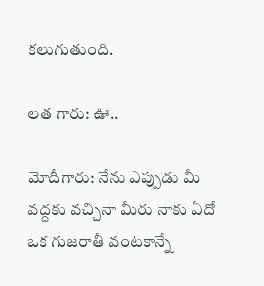కలుగుతుంది.

లత గారు: ఊ..

మోదీగారు: నేను ఎప్పుడు మీ వద్దకు వచ్చినా మీరు నాకు ఏదో ఒక గుజరాతీ వంటకాన్నే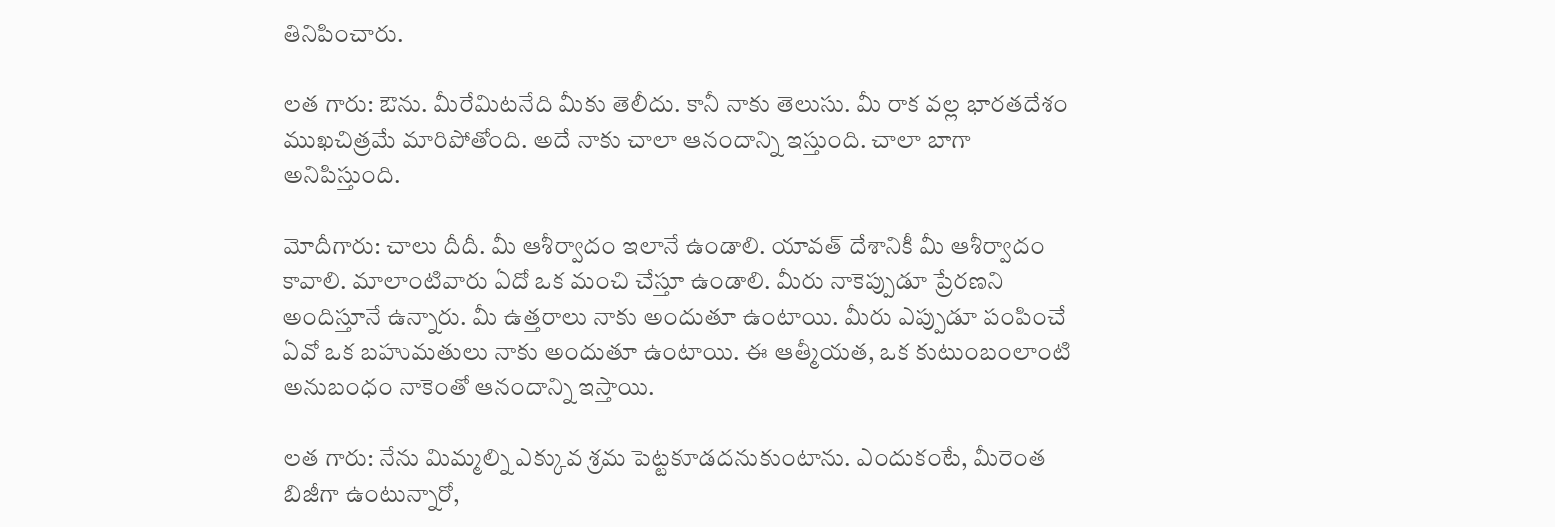తినిపించారు.

లత గారు: ఔను. మీరేమిటనేది మీకు తెలీదు. కానీ నాకు తెలుసు. మీ రాక వల్ల భారతదేశం ముఖచిత్రమే మారిపోతోంది. అదే నాకు చాలా ఆనందాన్ని ఇస్తుంది. చాలా బాగా అనిపిస్తుంది.

మోదీగారు: చాలు దీదీ. మీ ఆశీర్వాదం ఇలానే ఉండాలి. యావత్ దేశానికీ మీ ఆశీర్వాదం కావాలి. మాలాంటివారు ఏదో ఒక మంచి చేస్తూ ఉండాలి. మీరు నాకెప్పుడూ ప్రేరణని అందిస్తూనే ఉన్నారు. మీ ఉత్తరాలు నాకు అందుతూ ఉంటాయి. మీరు ఎప్పుడూ పంపించే ఏవో ఒక బహుమతులు నాకు అందుతూ ఉంటాయి. ఈ ఆత్మీయత, ఒక కుటుంబంలాంటి అనుబంధం నాకెంతో ఆనందాన్ని ఇస్తాయి.

లత గారు: నేను మిమ్మల్ని ఎక్కువ శ్రమ పెట్టకూడదనుకుంటాను. ఎందుకంటే, మీరెంత బిజీగా ఉంటున్నారో,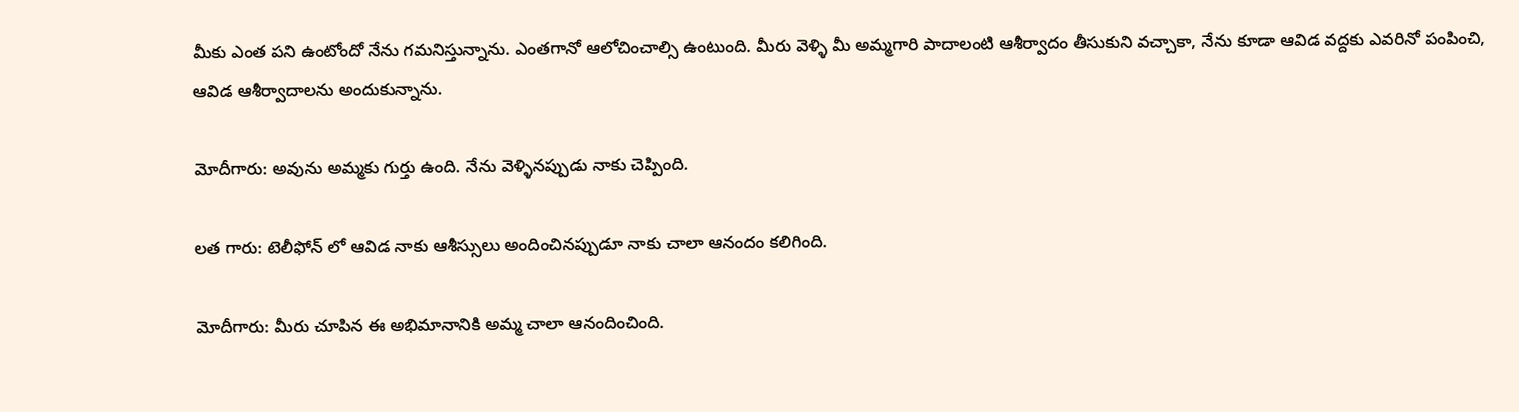మీకు ఎంత పని ఉంటోందో నేను గమనిస్తున్నాను. ఎంతగానో ఆలోచించాల్సి ఉంటుంది. మీరు వెళ్ళి మీ అమ్మగారి పాదాలంటి ఆశీర్వాదం తీసుకుని వచ్చాకా, నేను కూడా ఆవిడ వద్దకు ఎవరినో పంపించి, ఆవిడ ఆశీర్వాదాలను అందుకున్నాను.

మోదీగారు: అవును అమ్మకు గుర్తు ఉంది. నేను వెళ్ళినప్పుడు నాకు చెప్పింది.

లత గారు: టెలీఫోన్ లో ఆవిడ నాకు ఆశీస్సులు అందించినప్పుడూ నాకు చాలా ఆనందం కలిగింది.

మోదీగారు: మీరు చూపిన ఈ అభిమానానికి అమ్మ చాలా ఆనందించింది.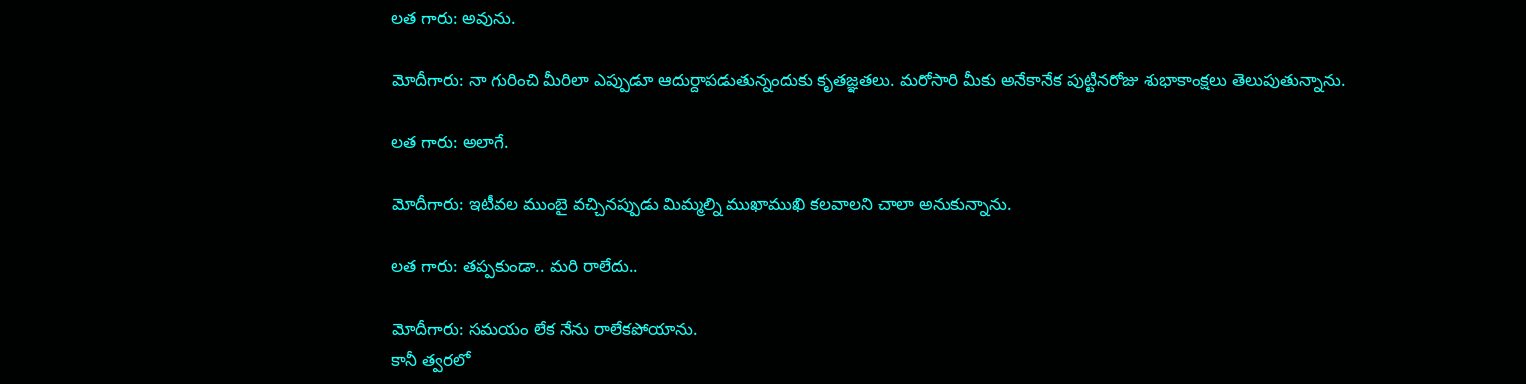లత గారు: అవును.

మోదీగారు: నా గురించి మీరిలా ఎప్పుడూ ఆదుర్దాపడుతున్నందుకు కృతజ్ఞతలు. మరోసారి మీకు అనేకానేక పుట్టినరోజు శుభాకాంక్షలు తెలుపుతున్నాను.

లత గారు: అలాగే.

మోదీగారు: ఇటీవల ముంబై వచ్చినప్పుడు మిమ్మల్ని ముఖాముఖి కలవాలని చాలా అనుకున్నాను.

లత గారు: తప్పకుండా.. మరి రాలేదు..

మోదీగారు: సమయం లేక నేను రాలేకపోయాను.
కానీ త్వరలో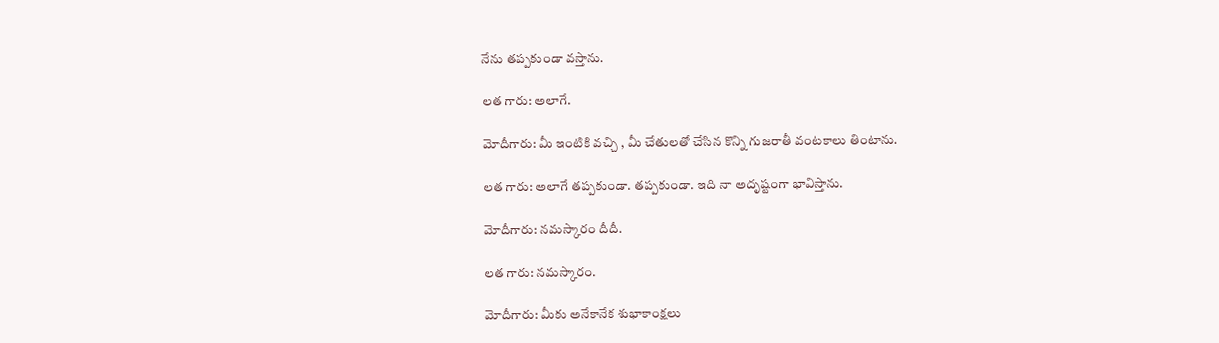నేను తప్పకుండా వస్తాను.

లత గారు: అలాగే.

మోదీగారు: మీ ఇంటికి వచ్చి , మీ చేతులతో చేసిన కొన్ని గుజరాతీ వంటకాలు తింటాను.

లత గారు: అలాగే తప్పకుండా. తప్పకుండా. ఇది నా అదృష్టంగా భావిస్తాను.

మోదీగారు: నమస్కారం దీదీ.

లత గారు: నమస్కారం.

మోదీగారు: మీకు అనేకానేక శుభాకాంక్షలు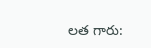లత గారు: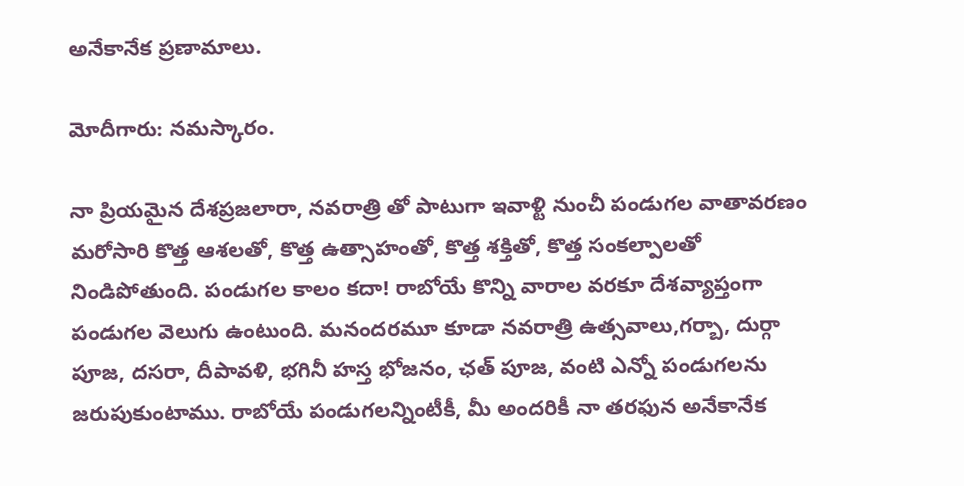అనేకానేక ప్రణామాలు.

మోదీగారు: నమస్కారం.

నా ప్రియమైన దేశప్రజలారా, నవరాత్రి తో పాటుగా ఇవాళ్టి నుంచీ పండుగల వాతావరణం మరోసారి కొత్త ఆశలతో, కొత్త ఉత్సాహంతో, కొత్త శక్తితో, కొత్త సంకల్పాలతో నిండిపోతుంది. పండుగల కాలం కదా! రాబోయే కొన్ని వారాల వరకూ దేశవ్యాప్తంగా పండుగల వెలుగు ఉంటుంది. మనందరమూ కూడా నవరాత్రి ఉత్సవాలు,గర్బా, దుర్గా పూజ, దసరా, దీపావళి, భగినీ హస్త భోజనం, ఛత్ పూజ, వంటి ఎన్నో పండుగలను జరుపుకుంటాము. రాబోయే పండుగలన్నింటీకీ, మీ అందరికీ నా తరఫున అనేకానేక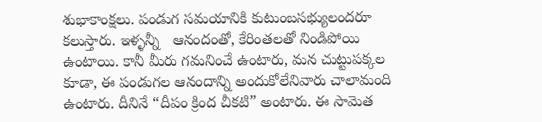శుభాకాంక్షలు. పండుగ సమయానికి కుటుంబసభ్యులందరూ కలుస్తారు. ఇళ్ళన్నీ   ఆనందంతో, కేరింతలతో నిండిపోయి ఉంటాయి. కానీ మీరు గమనించే ఉంటారు, మన చుట్టుపక్కల కూడా, ఈ పండుగల ఆనందాన్ని అందుకోలేనివారు చాలామంది ఉంటారు. దీనినే “దీపం క్రింద చీకటి” అంటారు. ఈ సామెత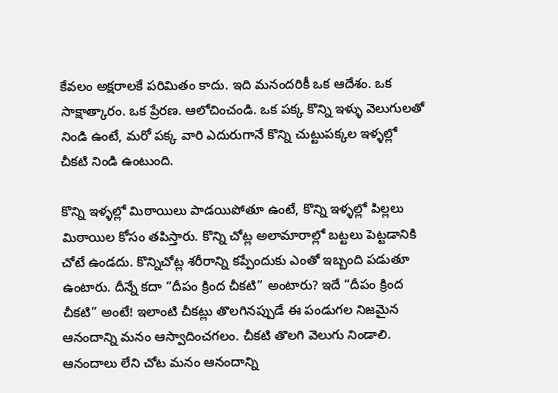కేవలం అక్షరాలకే పరిమితం కాదు. ఇది మనందరికీ ఒక ఆదేశం. ఒక సాక్షాత్కారం. ఒక ప్రేరణ. ఆలోచించండి. ఒక పక్క కొన్ని ఇళ్ళు వెలుగులతో నిండి ఉంటే, మరో పక్క వారి ఎదురుగానే కొన్ని చుట్టుపక్కల ఇళ్ళల్లో చీకటి నిండి ఉంటుంది.

కొన్ని ఇళ్ళల్లో మిఠాయిలు పాడయిపోతూ ఉంటే, కొన్ని ఇళ్ళల్లో పిల్లలు మిఠాయిల కోసం తపిస్తారు. కొన్ని చోట్ల అలామారాల్లో బట్టలు పెట్టడానికి చోటే ఉండదు. కొన్నిచోట్ల శరీరాన్ని కప్పేందుకు ఎంతో ఇబ్బంది పడుతూ ఉంటారు. దీన్నే కదా “దీపం క్రింద చీకటి” అంటారు? ఇదే “దీపం క్రింద చీకటి” అంటే! ఇలాంటి చీకట్లు తొలగినప్పుడే ఈ పండుగల నిజమైన ఆనందాన్ని మనం ఆస్వాదించగలం. చీకటి తొలగి వెలుగు నిండాలి. ఆనందాలు లేని చోట మనం ఆనందాన్ని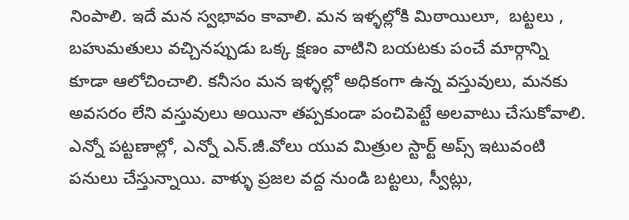నింపాలి. ఇదే మన స్వభావం కావాలి. మన ఇళ్ళల్లోకి మిఠాయిలూ,  బట్టలు , బహుమతులు వచ్చినప్పుడు ఒక్క క్షణం వాటిని బయటకు పంచే మార్గాన్ని కూడా ఆలోచించాలి. కనీసం మన ఇళ్ళల్లో అధికంగా ఉన్న వస్తువులు, మనకు అవసరం లేని వస్తువులు అయినా తప్పకుండా పంచిపెట్టే అలవాటు చేసుకోవాలి. ఎన్నో పట్టణాల్లో, ఎన్నో ఎన్.జీ.వోలు యువ మిత్రుల స్టార్ట్ అప్స్ ఇటువంటి పనులు చేస్తున్నాయి. వాళ్ళు ప్రజల వద్ద నుండి బట్టలు, స్వీట్లు,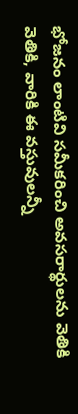భోజనం లాంటివి సమీకరించి అవసరార్థులను వెతికి వెతికి, వారికి ఈ వస్తువులన్నీ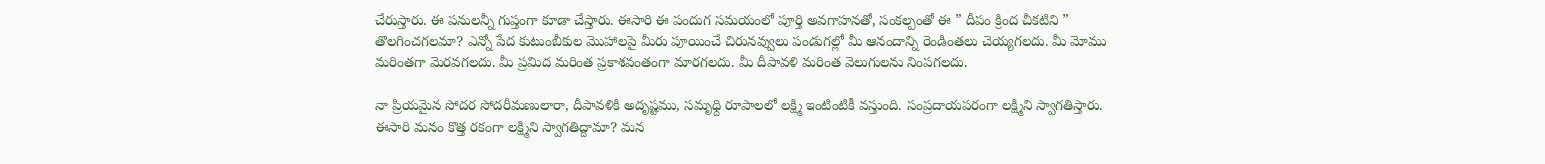చేరుస్తారు. ఈ పనులన్నీ గుప్తంగా కూడా చేస్తారు. ఈసారి ఈ పందుగ సమయంలో పూర్తి అవగాహనతో, సంకల్పంతో ఈ ” దీపం క్రింద చీకటిని ” తొలగించగలమా? ఎన్నో పేద కుటుంబీకుల మొహాలపై మీరు పూయించే చిరునవ్వులు పండుగల్లో మీ ఆనందాన్ని రెండింతలు చెయ్యగలదు. మీ మోము మరింతగా మెరవగలదు. మీ ప్రమిద మరింత ప్రకాశవంతంగా మారగలదు. మీ దీపావళి మరింత వెలుగులను నింపగలదు.

నా ప్రియమైన సోదర సోదరీమణులారా, దీపావళికి అదృష్టము, సమృధ్ది రూపాలలో లక్ష్మి ఇంటింటికీ వస్తుంది. సంప్రదాయపరంగా లక్ష్మిని స్వాగతిస్తారు. ఈసారి మనం కొత్త రకంగా లక్ష్మిని స్వాగతిద్దామా? మన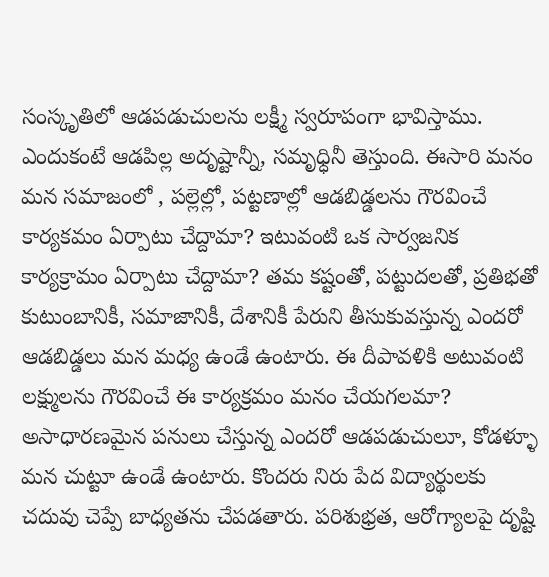సంస్కృతిలో ఆడపడుచులను లక్ష్మీ స్వరూపంగా భావిస్తాము. ఎందుకంటే ఆడపిల్ల అదృష్టాన్నీ, సమృధ్ధినీ తెస్తుంది. ఈసారి మనం మన సమాజంలో , పల్లెల్లో, పట్టణాల్లో ఆడబిడ్డలను గౌరవించే కార్యకమం ఏర్పాటు చేద్దామా? ఇటువంటి ఒక సార్వజనిక కార్యక్రామం ఏర్పాటు చేద్దామా? తమ కష్టంతో, పట్టుదలతో, ప్రతిభతో కుటుంబానికీ, సమాజానికీ, దేశానికీ పేరుని తీసుకువస్తున్న ఎందరో ఆడబిడ్డలు మన మధ్య ఉండే ఉంటారు. ఈ దీపావళికి అటువంటి లక్ష్ములను గౌరవించే ఈ కార్యక్రమం మనం చేయగలమా? అసాధారణమైన పనులు చేస్తున్న ఎందరో ఆడపడుచులూ, కోడళ్ళూ మన చుట్టూ ఉండే ఉంటారు. కొందరు నిరు పేద విద్యార్థులకు చదువు చెప్పే బాధ్యతను చేపడతారు. పరిశుభ్రత, ఆరోగ్యాలపై దృష్టి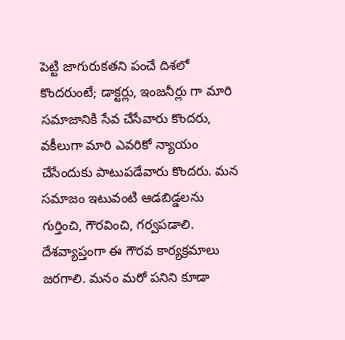పెట్టి జాగురుకతని పంచే దిశలో కొందరుంటే; డాక్టర్లు, ఇంజనీర్లు గా మారి సమాజానికి సేవ చేసేవారు కొందరు, వకీలుగా మారి ఎవరికో న్యాయం చేసేందుకు పాటుపడేవారు కొందరు. మన సమాజం ఇటువంటి ఆడబిడ్డలను గుర్తించి, గౌరవించి, గర్వపడాలి. దేశవ్యాప్తంగా ఈ గౌరవ కార్యక్రమాలు జరగాలి. మనం మరో పనిని కూడా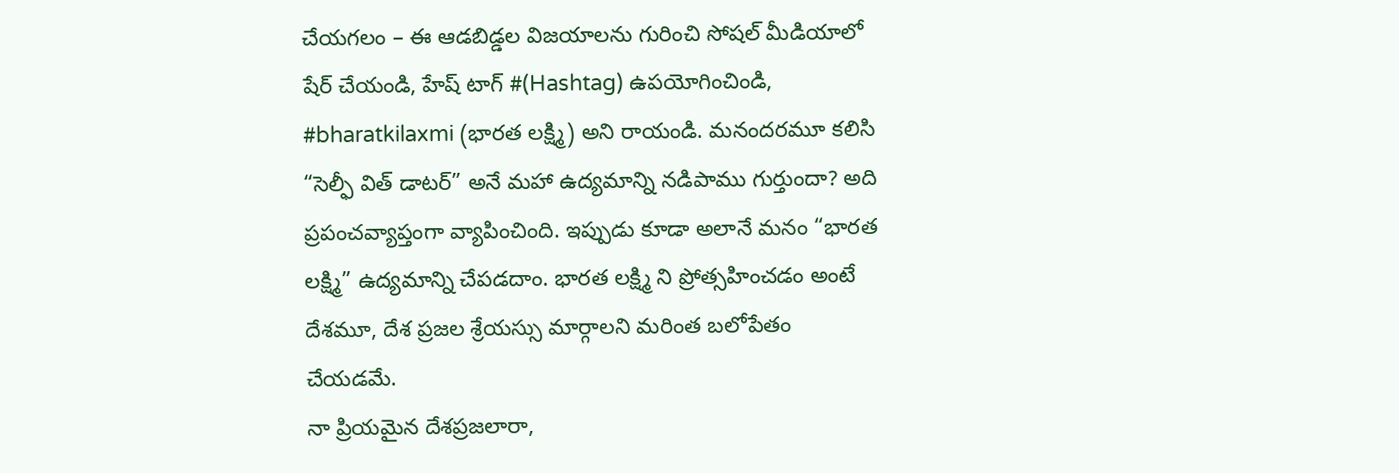చేయగలం – ఈ ఆడబిడ్డల విజయాలను గురించి సోషల్ మీడియాలో షేర్ చేయండి, హేష్ టాగ్ #(Hashtag) ఉపయోగించిండి, #bharatkilaxmi (భారత లక్ష్మి) అని రాయండి. మనందరమూ కలిసి “సెల్ఫీ విత్ డాటర్” అనే మహా ఉద్యమాన్ని నడిపాము గుర్తుందా? అది ప్రపంచవ్యాప్తంగా వ్యాపించింది. ఇప్పుడు కూడా అలానే మనం “భారత లక్ష్మి” ఉద్యమాన్ని చేపడదాం. భారత లక్ష్మి ని ప్రోత్సహించడం అంటే దేశమూ, దేశ ప్రజల శ్రేయస్సు మార్గాలని మరింత బలోపేతం చేయడమే.
నా ప్రియమైన దేశప్రజలారా,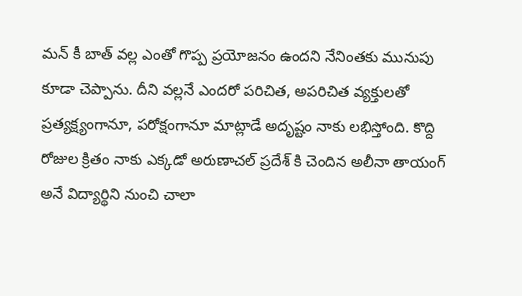మన్ కీ బాత్ వల్ల ఎంతో గొప్ప ప్రయోజనం ఉందని నేనింతకు మునుపు కూడా చెప్పాను. దీని వల్లనే ఎందరో పరిచిత, అపరిచిత వ్యక్తులతో ప్రత్యక్ష్యంగానూ, పరోక్షంగానూ మాట్లాడే అదృష్టం నాకు లభిస్తోంది. కొద్ది రోజుల క్రితం నాకు ఎక్కడో అరుణాచల్ ప్రదేశ్ కి చెందిన అలీనా తాయంగ్ అనే విద్యార్థిని నుంచి చాలా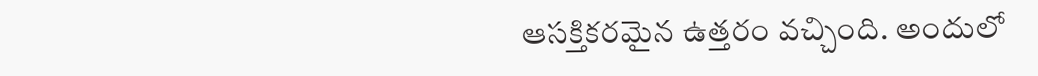ఆసక్తికరమైన ఉత్తరం వచ్చింది. అందులో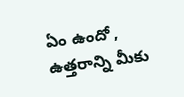ఏం ఉందో , ఉత్తరాన్ని మీకు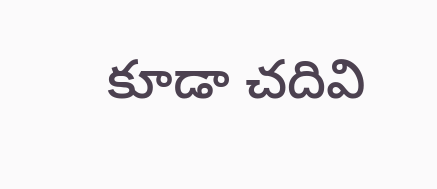కూడా చదివి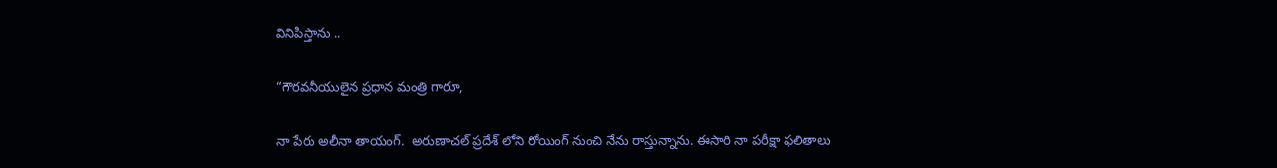వినిపిస్తాను ..

“గౌరవనీయులైన ప్రధాన మంత్రి గారూ,

నా పేరు అలీనా తాయంగ్.  అరుణాచల్ ప్రదేశ్ లోని రోయింగ్ నుంచి నేను రాస్తున్నాను. ఈసారి నా పరీక్షా ఫలితాలు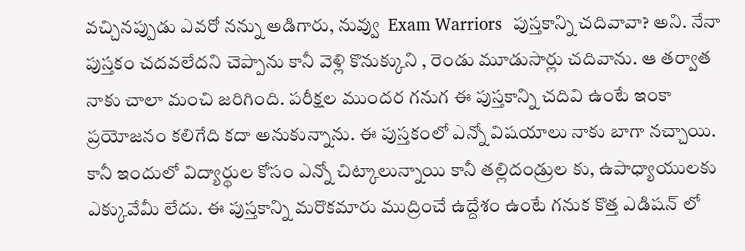వచ్చినప్పుడు ఎవరో నన్ను అడిగారు, నువ్వు  Exam Warriors  పుస్తకాన్ని చదివావా? అని. నేనా పుస్తకం చదవలేదని చెప్పాను కానీ వెళ్లి కొనుక్కుని , రెండు మూడుసార్లు చదివాను. ఆ తర్వాత నాకు చాలా మంచి జరిగింది. పరీక్షల ముందర గనుగ ఈ పుస్తకాన్ని చదివి ఉంటే ఇంకా ప్రయోజనం కలిగేది కదా అనుకున్నాను. ఈ పుస్తకంలో ఎన్నో విషయాలు నాకు బాగా నచ్చాయి. కానీ ఇందులో విద్యార్థుల కోసం ఎన్నో చిట్కాలున్నాయి కానీ తల్లిదండ్రుల కు, ఉపాధ్యాయులకు ఎక్కువేమీ లేదు. ఈ పుస్తకాన్ని మరొకమారు ముద్రించే ఉద్దేశం ఉంటే గనుక కొత్త ఎడిషన్ లో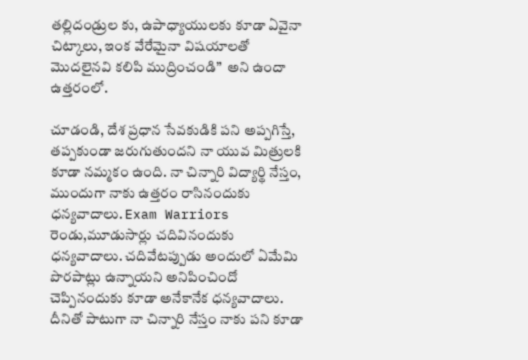తల్లిదండ్రుల కు, ఉపాధ్యాయులకు కూడా ఏవైనా చిట్కాలు, ఇంక వేరేమైనా విషయాలతో మొదలైనవి కలిపి ముద్రించండి”  అని ఉందా ఉత్తరంలో.

చూడండి, దేశ ప్రధాన సేవకుడికి పని అప్పగిస్తే, తప్పకుండా జరుగుతుందని నా యువ మిత్రులకి కూడా నమ్మకం ఉంది. నా చిన్నారి విద్యార్థి నేస్తం, ముందుగా నాకు ఉత్తరం రాసినందుకు ధన్యవాదాలు. Exam Warriors  రెండు,మూడుసార్లు చదివినందుకు ధన్యవాదాలు. చదివేటప్పుడు అందులో ఏమేమి పొరపాట్లు ఉన్నాయని అనిపించిందో చెప్పినందుకు కూడా అనేకానేక ధన్యవాదాలు. దీనితో పాటుగా నా చిన్నారి నేస్తం నాకు పని కూడా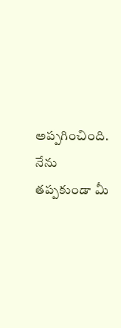అప్పగించింది. నేను తప్పకుండా మీ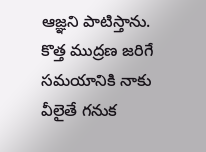ఆజ్ఞని పాటిస్తాను. కొత్త ముద్రణ జరిగే సమయానికి నాకు వీలైతే గనుక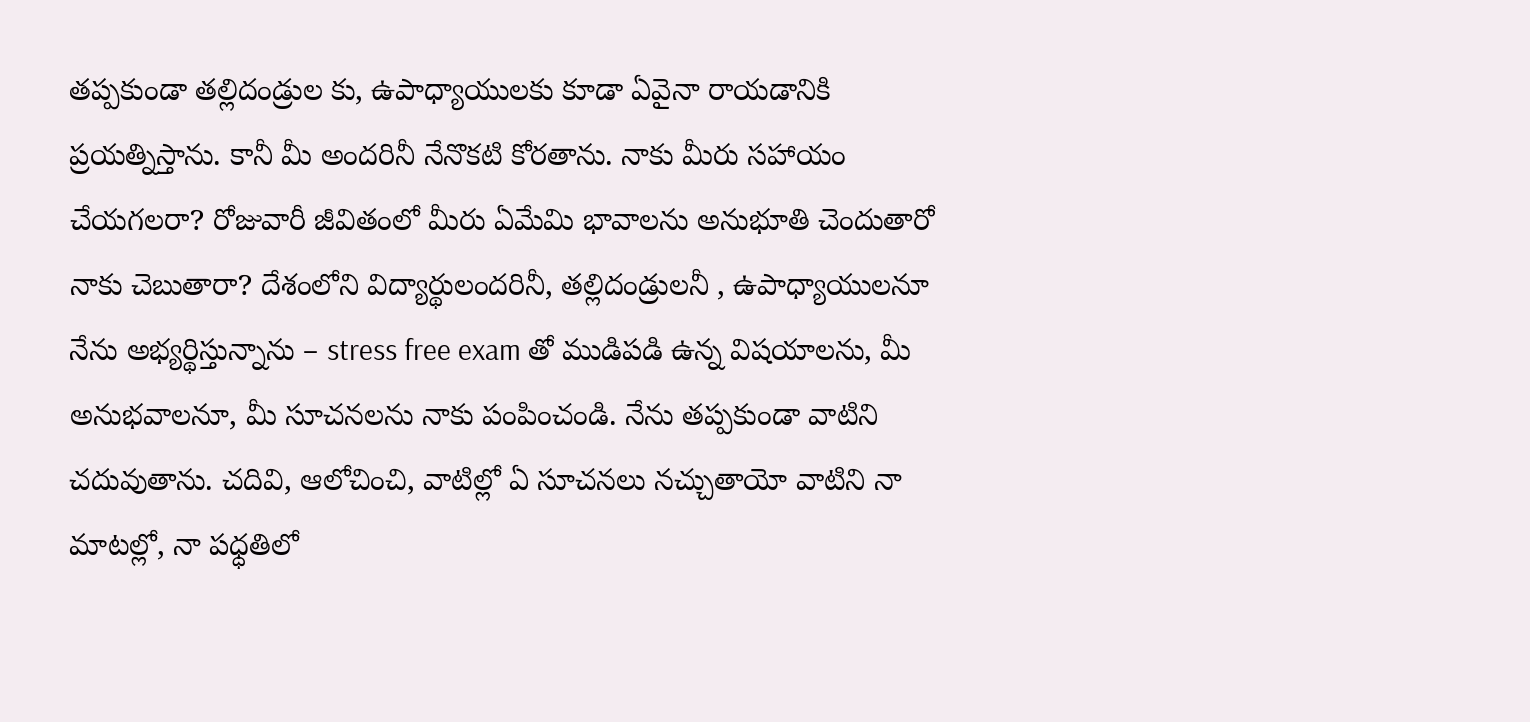తప్పకుండా తల్లిదండ్రుల కు, ఉపాధ్యాయులకు కూడా ఏవైనా రాయడానికి ప్రయత్నిస్తాను. కానీ మీ అందరినీ నేనొకటి కోరతాను. నాకు మీరు సహాయం చేయగలరా? రోజువారీ జీవితంలో మీరు ఏమేమి భావాలను అనుభూతి చెందుతారో నాకు చెబుతారా? దేశంలోని విద్యార్థులందరినీ, తల్లిదండ్రులనీ , ఉపాధ్యాయులనూ నేను అభ్యర్థిస్తున్నాను – stress free exam తో ముడిపడి ఉన్న విషయాలను, మీ అనుభవాలనూ, మీ సూచనలను నాకు పంపించండి. నేను తప్పకుండా వాటిని చదువుతాను. చదివి, ఆలోచించి, వాటిల్లో ఏ సూచనలు నచ్చుతాయో వాటిని నా మాటల్లో, నా పధ్ధతిలో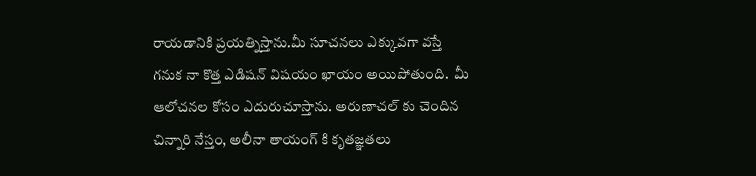రాయడానికి ప్రయత్నిస్తాను.మీ సూచనలు ఎక్కువగా వస్తే గనుక నా కొత్త ఎడిషన్ విషయం ఖాయం అయిపోతుంది.  మీ ఆలోచనల కోసం ఎదురుచూస్తాను. అరుణాచల్ కు చెందిన చిన్నారి నేస్తం, అలీనా తాయంగ్ కి కృతజ్ఞతలు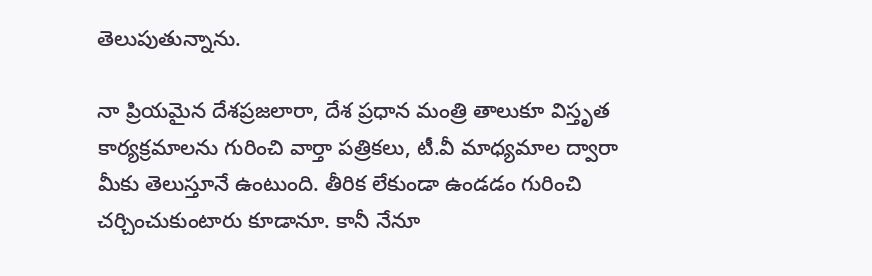తెలుపుతున్నాను.

నా ప్రియమైన దేశప్రజలారా, దేశ ప్రధాన మంత్రి తాలుకూ విస్తృత కార్యక్రమాలను గురించి వార్తా పత్రికలు, టీ.వీ మాధ్యమాల ద్వారా మీకు తెలుస్తూనే ఉంటుంది. తీరిక లేకుండా ఉండడం గురించి చర్చించుకుంటారు కూడానూ. కానీ నేనూ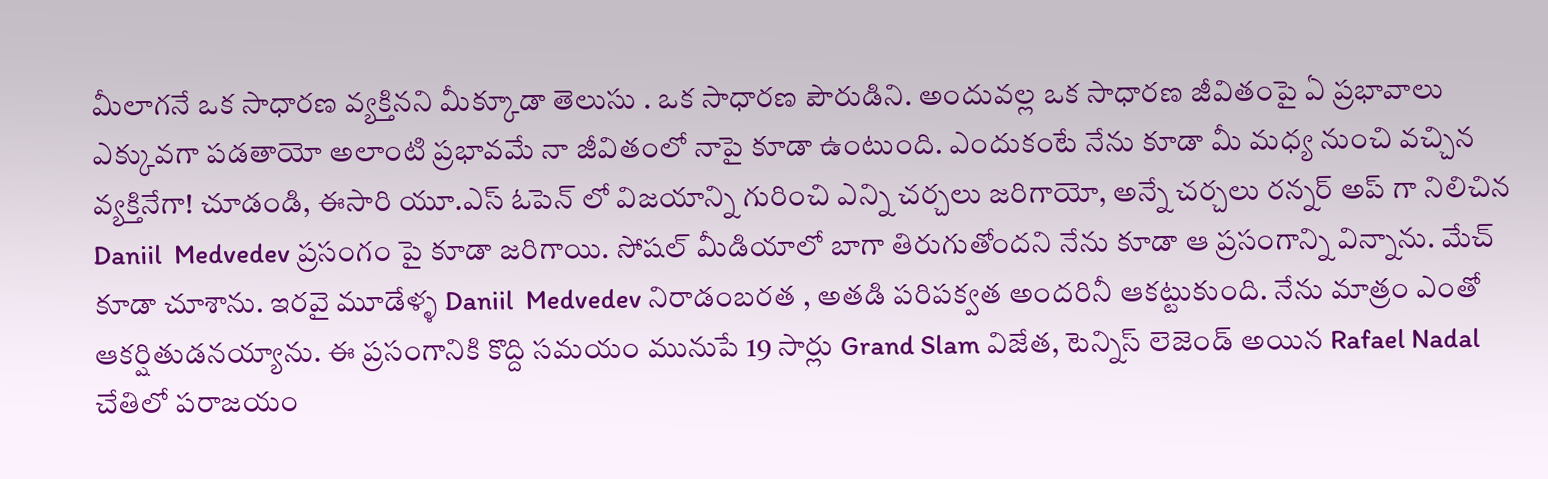మీలాగనే ఒక సాధారణ వ్యక్తినని మీక్కూడా తెలుసు . ఒక సాధారణ పౌరుడిని. అందువల్ల ఒక సాధారణ జీవితంపై ఏ ప్రభావాలు ఎక్కువగా పడతాయో అలాంటి ప్రభావమే నా జీవితంలో నాపై కూడా ఉంటుంది. ఎందుకంటే నేను కూడా మీ మధ్య నుంచి వచ్చిన వ్యక్తినేగా! చూడండి, ఈసారి యూ.ఎస్ ఓపెన్ లో విజయాన్ని గురించి ఎన్ని చర్చలు జరిగాయో, అన్నే చర్చలు రన్నర్ అప్ గా నిలిచిన Daniil  Medvedev ప్రసంగం పై కూడా జరిగాయి. సోషల్ మీడియాలో బాగా తిరుగుతోందని నేను కూడా ఆ ప్రసంగాన్ని విన్నాను. మేచ్ కూడా చూశాను. ఇరవై మూడేళ్ళ Daniil  Medvedev నిరాడంబరత , అతడి పరిపక్వత అందరినీ ఆకట్టుకుంది. నేను మాత్రం ఎంతో ఆకర్షితుడనయ్యాను. ఈ ప్రసంగానికి కొద్ది సమయం మునుపే 19 సార్లు Grand Slam విజేత, టెన్నిస్ లెజెండ్ అయిన Rafael Nadal  చేతిలో పరాజయం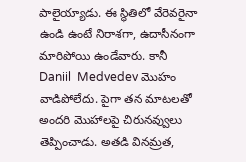పాలైయ్యాడు. ఈ స్థితిలో వేరెవరైనా ఉండి ఉంటే నిరాశగా, ఉదాసీనంగా మారిపోయి ఉండేవారు. కానీ Daniil  Medvedev మొహం వాడిపోలేదు. పైగా తన మాటలతో అందరి మొహాలపై చిరునవ్వులు తెప్పించాడు. అతడి వినమ్రత,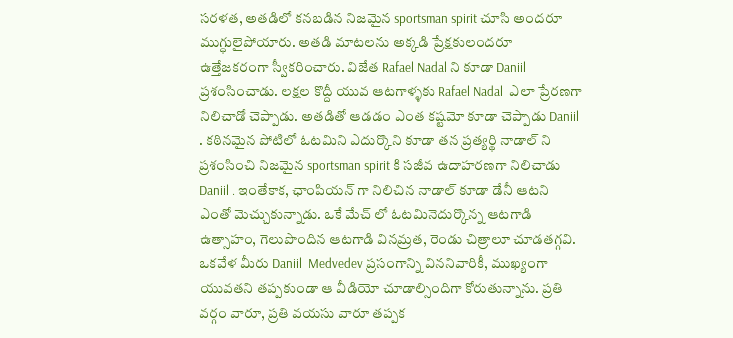సరళత, అతడిలో కనబడిన నిజమైన sportsman spirit చూసి అందరూ ముగ్ధులైపోయారు. అతడి మాటలను అక్కడి ప్రేక్షకులందరూ ఉత్తేజకరంగా స్వీకరించారు. విజేత Rafael Nadal ని కూడా Daniil ప్రశంసించాడు. లక్షల కొద్దీ యువ ఆటగాళ్ళకు Rafael Nadal  ఎలా ప్రేరణగా నిలిచాడో చెప్పాడు. అతడితో ఆడడం ఎంత కష్టమో కూడా చెప్పాడు Daniil . కఠినమైన పోటిలో ఓటమిని ఎదుర్కొని కూడా తన ప్రత్యర్థి నాడాల్ ని ప్రశంసించి నిజమైన sportsman spirit కి సజీవ ఉదాహరణగా నిలిచాడు Daniil . ఇంతేకాక, ఛాంపియన్ గా నిలిచిన నాడాల్ కూడా డేనీ ఆటని ఎంతో మెచ్చుకున్నాడు. ఒకే మేచ్ లో ఓటమినెదుర్కొన్న ఆటగాడి ఉత్సాహం, గెలుపొందిన ఆటగాడి వినమ్రత, రెండు చిత్రాలూ చూడతగ్గవి. ఒకవేళ మీరు Daniil  Medvedev ప్రసంగాన్ని విననివారికీ, ముఖ్యంగా యువతని తప్పకుండా ఆ వీడియో చూడాల్సిందిగా కోరుతున్నాను. ప్రతి వర్గం వారూ, ప్రతి వయసు వారూ తప్పక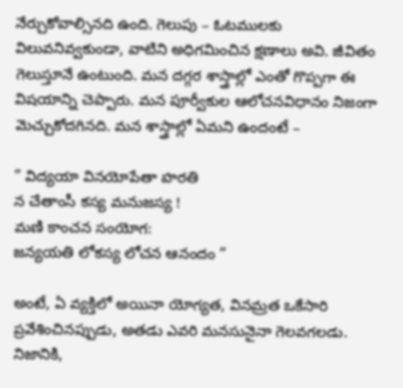నేర్చుకోవాల్సినది ఉంది. గెలుపు – ఓటములకు విలువనివ్వకుండా, వాటిని అధిగమించిన క్షణాలు అవి. జీవితం గెలుస్తూనే ఉంటుంది. మన దగ్గర శాస్త్రాల్లో ఎంతో గొప్పగా ఈ విషయాన్ని చెప్పారు. మన పూర్వీకుల ఆలోచనవిధానం నిజంగా మెచ్చుకోదగినది. మన శాస్త్రాల్లో ఏమని ఉందంటే –

” విద్యయా వినయోపేతా హరతి
న చేతాంసీ కస్య మనుజస్య !
మణి కాంచన సంయోగ:
జన్యయతి లోకస్య లోచన ఆనందం ”

అంటే, ఏ వ్యక్తిలో అయినా యోగ్యత, వినమ్రత ఒకేసారి ప్రవేశించినప్పుడు, అతడు ఎవరి మనసునైనా గెలవగలడు. నిజానికి,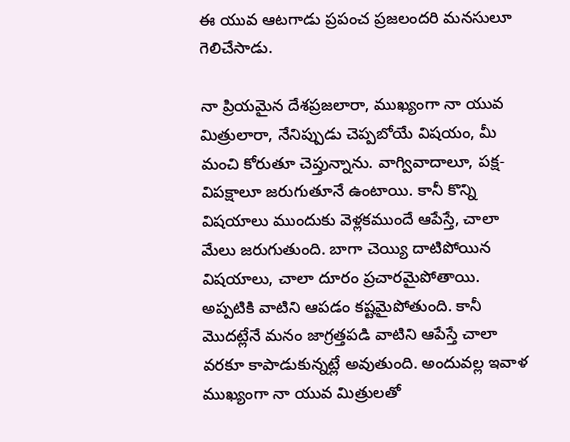ఈ యువ ఆటగాడు ప్రపంచ ప్రజలందరి మనసులూ గెలిచేసాడు.

నా ప్రియమైన దేశప్రజలారా, ముఖ్యంగా నా యువ మిత్రులారా, నేనిప్పుడు చెప్పబోయే విషయం, మీ మంచి కోరుతూ చెప్తున్నాను. వాగ్వివాదాలూ, పక్ష-విపక్షాలూ జరుగుతూనే ఉంటాయి. కానీ కొన్ని విషయాలు ముందుకు వెళ్లకముందే ఆపేస్తే, చాలా మేలు జరుగుతుంది. బాగా చెయ్యి దాటిపోయిన విషయాలు, చాలా దూరం ప్రచారమైపోతాయి. అప్పటికి వాటిని ఆపడం కష్టమైపోతుంది. కానీ మొదట్లేనే మనం జాగ్రత్తపడి వాటిని ఆపేస్తే చాలా వరకూ కాపాడుకున్నట్లే అవుతుంది. అందువల్ల ఇవాళ ముఖ్యంగా నా యువ మిత్రులతో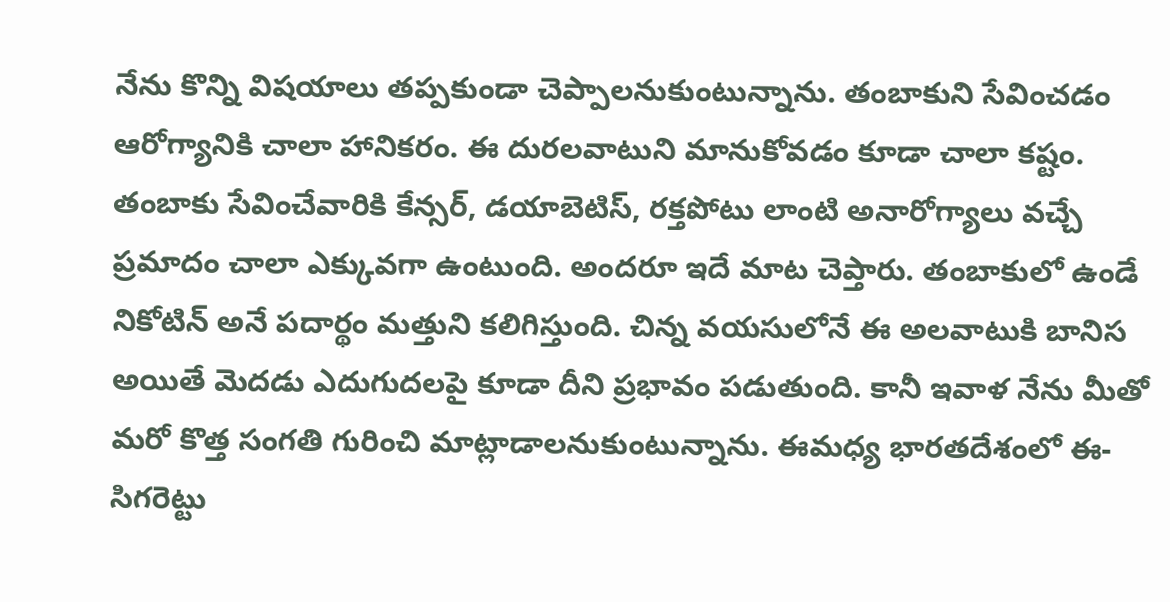నేను కొన్ని విషయాలు తప్పకుండా చెప్పాలనుకుంటున్నాను. తంబాకుని సేవించడం ఆరోగ్యానికి చాలా హానికరం. ఈ దురలవాటుని మానుకోవడం కూడా చాలా కష్టం. తంబాకు సేవించేవారికి కేన్సర్, డయాబెటిస్, రక్తపోటు లాంటి అనారోగ్యాలు వచ్చే ప్రమాదం చాలా ఎక్కువగా ఉంటుంది. అందరూ ఇదే మాట చెప్తారు. తంబాకులో ఉండే నికోటిన్ అనే పదార్థం మత్తుని కలిగిస్తుంది. చిన్న వయసులోనే ఈ అలవాటుకి బానిస అయితే మెదడు ఎదుగుదలపై కూడా దీని ప్రభావం పడుతుంది. కానీ ఇవాళ నేను మీతో మరో కొత్త సంగతి గురించి మాట్లాడాలనుకుంటున్నాను. ఈమధ్య భారతదేశంలో ఈ-సిగరెట్టు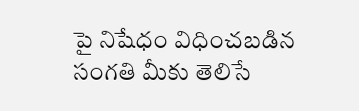పై నిషేధం విధించబడిన సంగతి మీకు తెలిసే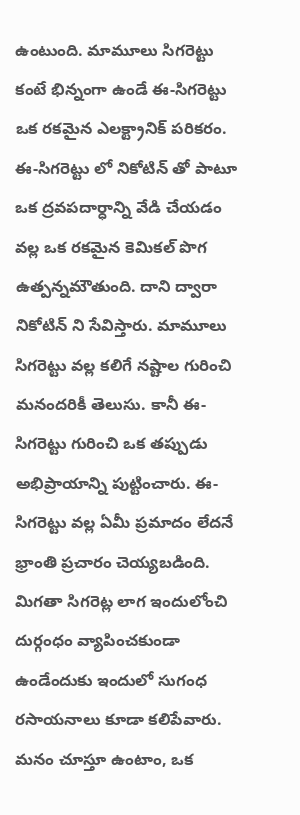ఉంటుంది. మామూలు సిగరెట్టు కంటే భిన్నంగా ఉండే ఈ-సిగరెట్టు ఒక రకమైన ఎలక్ట్రానిక్ పరికరం. ఈ-సిగరెట్టు లో నికోటిన్ తో పాటూ ఒక ద్రవపదార్ధాన్ని వేడి చేయడం వల్ల ఒక రకమైన కెమికల్ పొగ ఉత్పన్నమౌతుంది. దాని ద్వారా నికోటిన్ ని సేవిస్తారు. మామూలు సిగరెట్టు వల్ల కలిగే నష్టాల గురించి మనందరికీ తెలుసు. కానీ ఈ-సిగరెట్టు గురించి ఒక తప్పుడు అభిప్రాయాన్ని పుట్టించారు. ఈ-సిగరెట్టు వల్ల ఏమీ ప్రమాదం లేదనే భ్రాంతి ప్రచారం చెయ్యబడింది. మిగతా సిగరెట్ల లాగ ఇందులోంచి దుర్గంధం వ్యాపించకుండా ఉండేందుకు ఇందులో సుగంధ రసాయనాలు కూడా కలిపేవారు. మనం చూస్తూ ఉంటాం, ఒక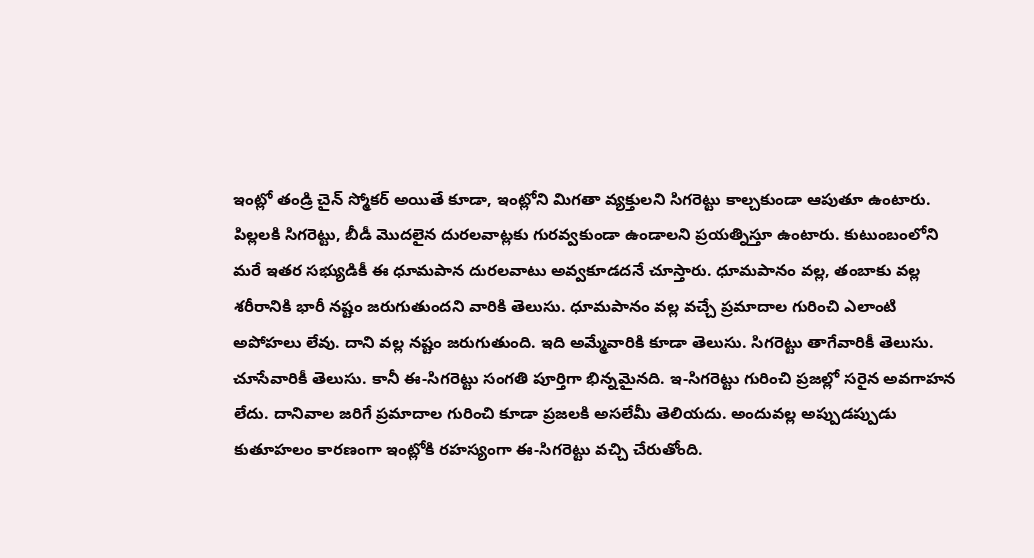ఇంట్లో తండ్రి చైన్ స్మోకర్ అయితే కూడా, ఇంట్లోని మిగతా వ్యక్తులని సిగరెట్టు కాల్చకుండా ఆపుతూ ఉంటారు. పిల్లలకి సిగరెట్టు, బీడీ మొదలైన దురలవాట్లకు గురవ్వకుండా ఉండాలని ప్రయత్నిస్తూ ఉంటారు. కుటుంబంలోని మరే ఇతర సభ్యుడికీ ఈ ధూమపాన దురలవాటు అవ్వకూడదనే చూస్తారు. ధూమపానం వల్ల, తంబాకు వల్ల శరీరానికి భారీ నష్టం జరుగుతుందని వారికి తెలుసు. ధూమపానం వల్ల వచ్చే ప్రమాదాల గురించి ఎలాంటి అపోహలు లేవు. దాని వల్ల నష్టం జరుగుతుంది. ఇది అమ్మేవారికి కూడా తెలుసు. సిగరెట్టు తాగేవారికీ తెలుసు. చూసేవారికీ తెలుసు. కానీ ఈ-సిగరెట్టు సంగతి పూర్తిగా భిన్నమైనది. ఇ-సిగరెట్టు గురించి ప్రజల్లో సరైన అవగాహన లేదు. దానివాల జరిగే ప్రమాదాల గురించి కూడా ప్రజలకి అసలేమీ తెలియదు. అందువల్ల అప్పుడప్పుడు కుతూహలం కారణంగా ఇంట్లోకి రహస్యంగా ఈ-సిగరెట్టు వచ్చి చేరుతోంది.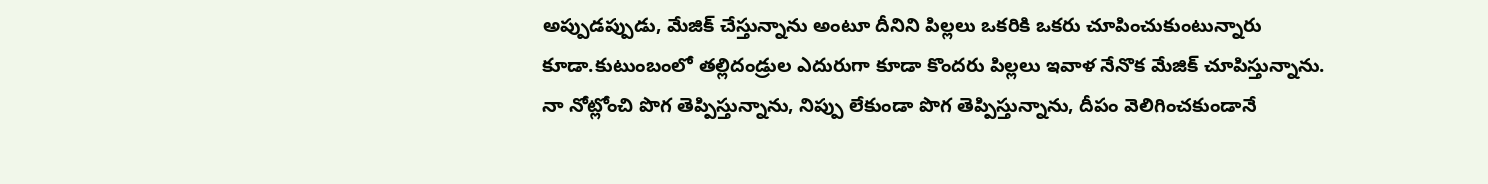అప్పుడప్పుడు, మేజిక్ చేస్తున్నాను అంటూ దీనిని పిల్లలు ఒకరికి ఒకరు చూపించుకుంటున్నారు కూడా.కుటుంబంలో తల్లిదండ్రుల ఎదురుగా కూడా కొందరు పిల్లలు ఇవాళ నేనొక మేజిక్ చూపిస్తున్నాను. నా నోట్లోంచి పొగ తెప్పిస్తున్నాను, నిప్పు లేకుండా పొగ తెప్పిస్తున్నాను, దీపం వెలిగించకుండానే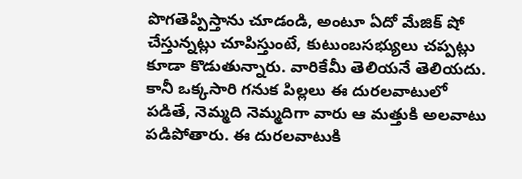పొగతెప్పిస్తాను చూడండి, అంటూ ఏదో మేజిక్ షో చేస్తున్నట్లు చూపిస్తుంటే, కుటుంబసభ్యులు చప్పట్లు కూడా కొడుతున్నారు. వారికేమీ తెలియనే తెలియదు. కానీ ఒక్కసారి గనుక పిల్లలు ఈ దురలవాటులో పడితే, నెమ్మది నెమ్మదిగా వారు ఆ మత్తుకి అలవాటు పడిపోతారు. ఈ దురలవాటుకి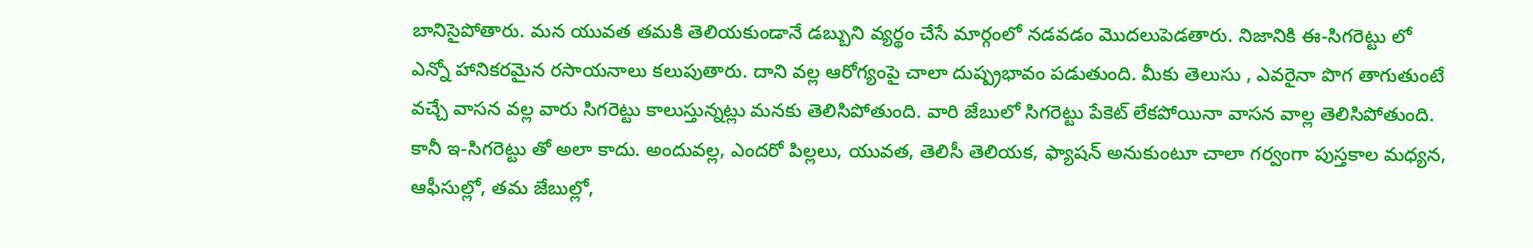బానిసైపోతారు. మన యువత తమకి తెలియకుండానే డబ్బుని వ్యర్థం చేసే మార్గంలో నడవడం మొదలుపెడతారు. నిజానికి ఈ-సిగరెట్టు లో ఎన్నో హానికరమైన రసాయనాలు కలుపుతారు. దాని వల్ల ఆరోగ్యంపై చాలా దుష్ప్రభావం పడుతుంది. మీకు తెలుసు , ఎవరైనా పొగ తాగుతుంటే వచ్చే వాసన వల్ల వారు సిగరెట్టు కాలుస్తున్నట్లు మనకు తెలిసిపోతుంది. వారి జేబులో సిగరెట్టు పేకెట్ లేకపోయినా వాసన వాల్ల తెలిసిపోతుంది. కానీ ఇ-సిగరెట్టు తో అలా కాదు. అందువల్ల, ఎందరో పిల్లలు, యువత, తెలిసీ తెలియక, ఫ్యాషన్ అనుకుంటూ చాలా గర్వంగా పుస్తకాల మధ్యన, ఆఫీసుల్లో, తమ జేబుల్లో,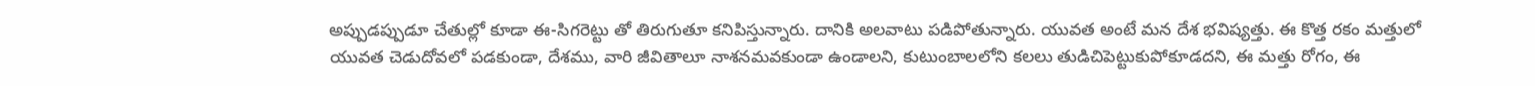అప్పుడప్పుడూ చేతుల్లో కూడా ఈ-సిగరెట్టు తో తిరుగుతూ కనిపిస్తున్నారు. దానికి అలవాటు పడిపోతున్నారు. యువత అంటే మన దేశ భవిష్యత్తు. ఈ కొత్త రకం మత్తులో యువత చెడుదోవలో పడకుండా, దేశము, వారి జీవితాలూ నాశనమవకుండా ఉండాలని, కుటుంబాలలోని కలలు తుడిచిపెట్టుకుపోకూడదని, ఈ మత్తు రోగం, ఈ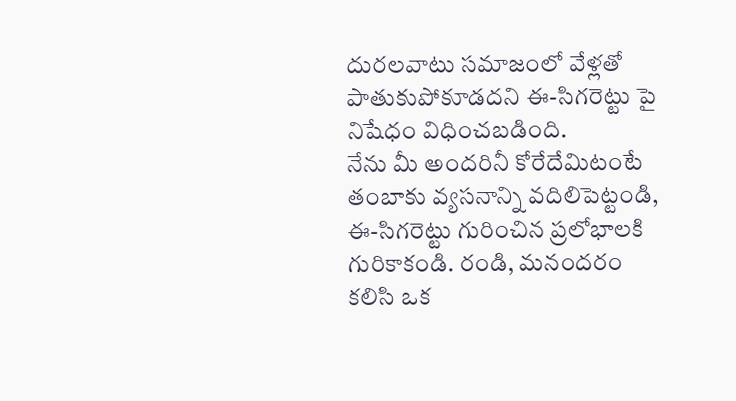దురలవాటు సమాజంలో వేళ్లతో పాతుకుపోకూడదని ఈ-సిగరెట్టు పై నిషేధం విధించబడింది.
నేను మీ అందరినీ కోరేదేమిటంటే తంబాకు వ్యసనాన్ని వదిలిపెట్టండి, ఈ-సిగరెట్టు గురించిన ప్రలోభాలకి గురికాకండి. రండి, మనందరం కలిసి ఒక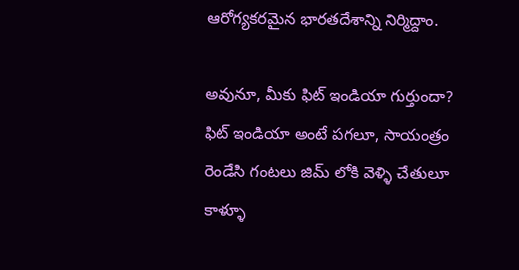ఆరోగ్యకరమైన భారతదేశాన్ని నిర్మిద్దాం.

అవునూ, మీకు ఫిట్ ఇండియా గుర్తుందా? ఫిట్ ఇండియా అంటే పగలూ, సాయంత్రం రెండేసి గంటలు జిమ్ లోకి వెళ్ళి చేతులూ కాళ్ళూ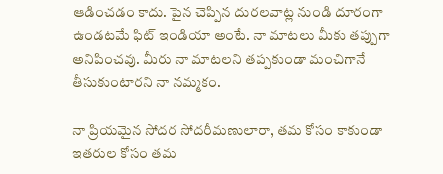ఆడించడం కాదు. పైన చెప్పిన దురలవాట్ల నుండి దూరంగా ఉండటమే ఫిట్ ఇండియా అంటే. నా మాటలు మీకు తప్పుగా అనిపించవు. మీరు నా మాటలని తప్పకుండా మంచిగానే తీసుకుంటారని నా నమ్మకం.

నా ప్రియమైన సోదర సోదరీమణులారా, తమ కోసం కాకుండా ఇతరుల కోసం తమ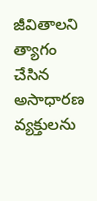జీవితాలని త్యాగం చేసిన అసాధారణ వ్యక్తులను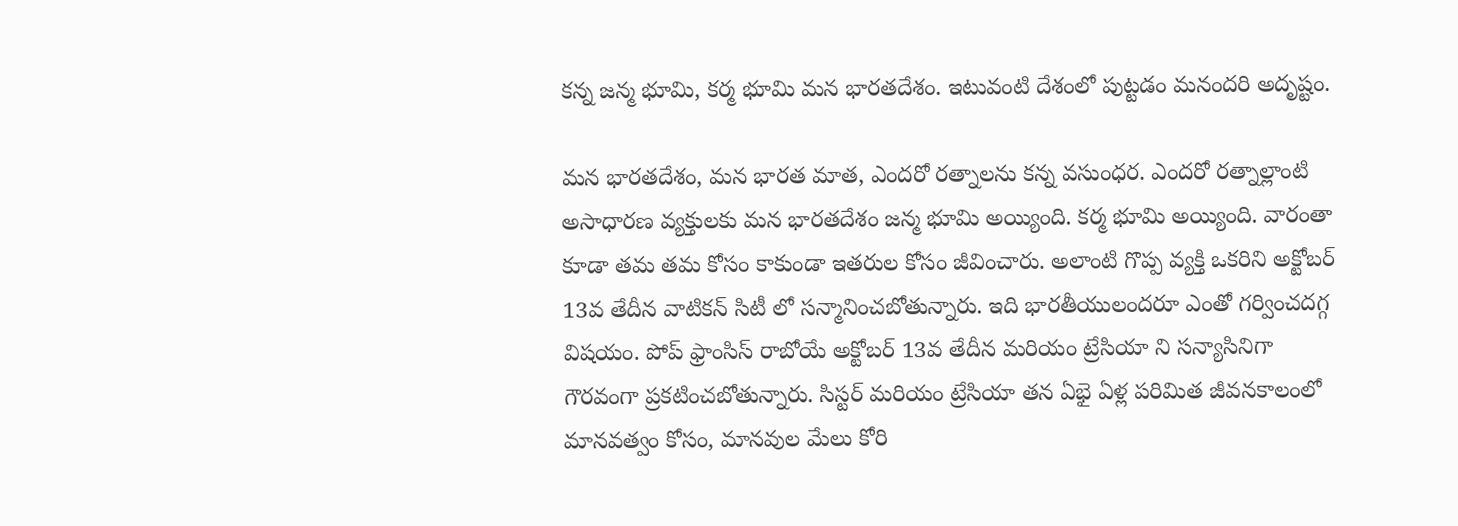కన్న జన్మ భూమి, కర్మ భూమి మన భారతదేశం. ఇటువంటి దేశంలో పుట్టడం మనందరి అదృష్టం.

మన భారతదేశం, మన భారత మాత, ఎందరో రత్నాలను కన్న వసుంధర. ఎందరో రత్నాల్లాంటి అసాధారణ వ్యక్తులకు మన భారతదేశం జన్మ భూమి అయ్యింది. కర్మ భూమి అయ్యింది. వారంతా కూడా తమ తమ కోసం కాకుండా ఇతరుల కోసం జీవించారు. అలాంటి గొప్ప వ్యక్తి ఒకరిని అక్టోబర్ 13వ తేదీన వాటికన్ సిటీ లో సన్మానించబోతున్నారు. ఇది భారతీయులందరూ ఎంతో గర్వించదగ్గ విషయం. పోప్ ఫ్రాంసిస్ రాబోయే అక్టోబర్ 13వ తేదీన మరియం ట్రేసియా ని సన్యాసినిగా గౌరవంగా ప్రకటించబోతున్నారు. సిస్టర్ మరియం ట్రేసియా తన ఏభై ఏళ్ల పరిమిత జీవనకాలంలో మానవత్వం కోసం, మానవుల మేలు కోరి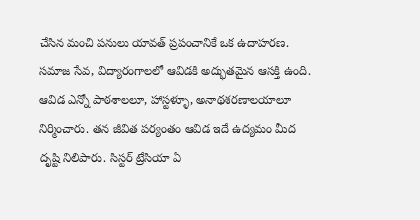చేసిన మంచి పనులు యావత్ ప్రపంచానికే ఒక ఉదాహరణ. సమాజ సేవ, విద్యారంగాలలో ఆవిడకి అద్భుతమైన ఆసక్తి ఉంది. ఆవిడ ఎన్నో పాఠశాలలూ, హాస్టళ్ళూ, అనాథశరణాలయాలూ నిర్మించారు. తన జీవిత పర్యంతం ఆవిడ ఇదే ఉద్యమం మీద దృష్టి నిలిపారు. సిస్టర్ ట్రేసియా ఏ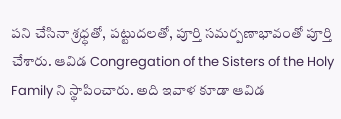పని చేసినా శ్రధ్ధతో, పట్టుదలతో, పూర్తి సమర్పణాభావంతో పూర్తి చేశారు. ఆవిడ Congregation of the Sisters of the Holy Family ని స్థాపించారు. అది ఇవాళ కూడా ఆవిడ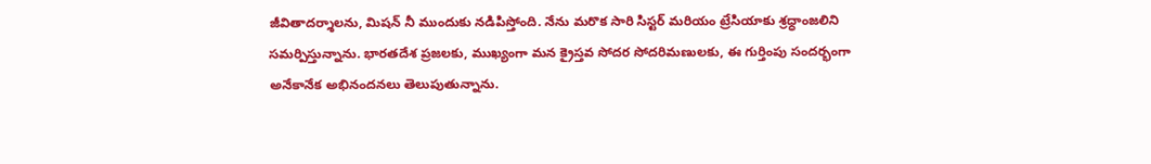జీవితాదర్శాలను, మిషన్ నీ ముందుకు నడిపిస్తోంది. నేను మరొక సారి సిస్టర్ మరియం ట్రేసియాకు శ్రధ్ధాంజలిని సమర్పిస్తున్నాను. భారతదేశ ప్రజలకు, ముఖ్యంగా మన క్రైస్తవ సోదర సోదరిమణులకు, ఈ గుర్తింపు సందర్భంగా అనేకానేక అభినందనలు తెలుపుతున్నాను.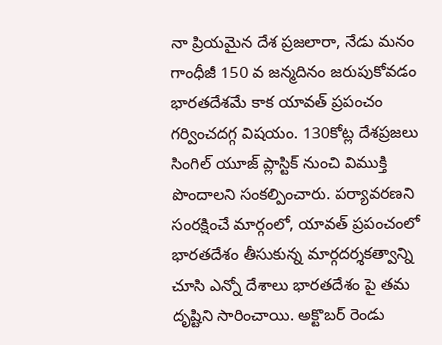నా ప్రియమైన దేశ ప్రజలారా, నేడు మనం గాంధీజీ 150 వ జన్మదినం జరుపుకోవడం భారతదేశమే కాక యావత్ ప్రపంచం గర్వించదగ్గ విషయం. 130కోట్ల దేశప్రజలు సింగిల్ యూజ్ ప్లాస్టిక్ నుంచి విముక్తి పొందాలని సంకల్పించారు. పర్యావరణని సంరక్షించే మార్గంలో, యావత్ ప్రపంచంలో భారతదేశం తీసుకున్న మార్గదర్శకత్వాన్ని చూసి ఎన్నో దేశాలు భారతదేశం పై తమ దృష్టిని సారించాయి. అక్టొబర్ రెండు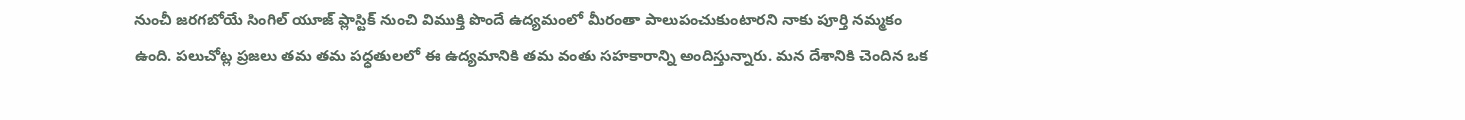నుంచీ జరగబోయే సింగిల్ యూజ్ ప్లాస్టిక్ నుంచి విముక్తి పొందే ఉద్యమంలో మీరంతా పాలుపంచుకుంటారని నాకు పూర్తి నమ్మకం ఉంది. పలుచోట్ల ప్రజలు తమ తమ పధ్ధతులలో ఈ ఉద్యమానికి తమ వంతు సహకారాన్ని అందిస్తున్నారు. మన దేశానికి చెందిన ఒక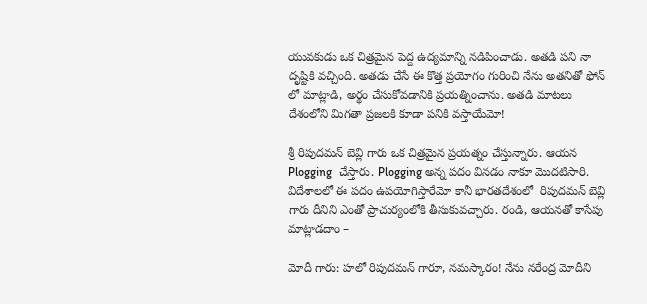యువకుడు ఒక చిత్రమైన పెద్ద ఉద్యమాన్ని నడిపించాడు. అతడి పని నా దృష్టికి వచ్చింది. అతడు చేసే ఈ కొత్త ప్రయోగం గురించి నేను అతనితో ఫోన్ లో మాట్లాడి, అర్థం చేసుకోవడానికి ప్రయత్నించాను. అతడి మాటలు దేశంలోని మిగతా ప్రజలకి కూడా పనికి వస్తాయేమో!

శ్రీ రిపుదమన్ బెవ్లి గారు ఒక చిత్రమైన ప్రయత్నం చేస్తున్నారు. ఆయన  Plogging  చేస్తారు. Plogging అన్న పదం వినడం నాకూ మొదటిసారి. విదేశాలలో ఈ పదం ఉపయోగిస్తారేమో కానీ భారతదేశంలో  రిపుదమన్ బెవ్లి గారు దీనిని ఎంతో ప్రాచుర్యంలోకి తీసుకువచ్చారు. రండి, ఆయనతో కాసేపు మాట్లాడదాం –

మోదీ గారు: హలో రిపుదమన్ గారూ, నమస్కారం! నేను నరేంద్ర మోదీని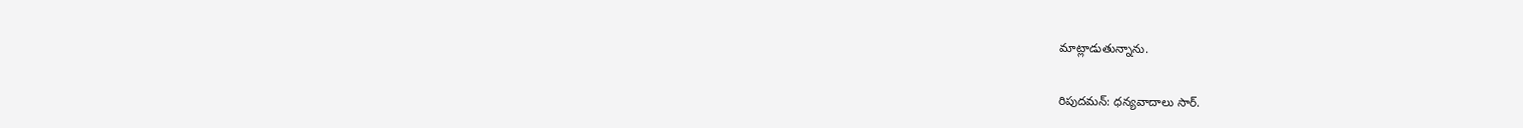మాట్లాడుతున్నాను.

రిపుదమన్: ధన్యవాదాలు సార్.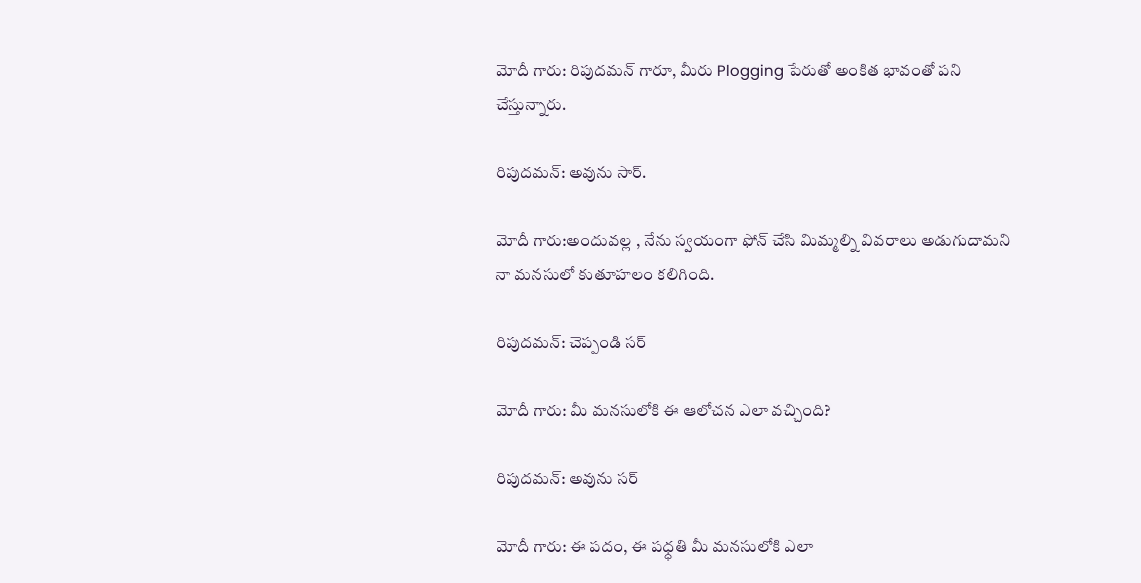మోదీ గారు: రిపుదమన్ గారూ, మీరు Plogging పేరుతో అంకిత భావంతో పని చేస్తున్నారు.

రిపుదమన్: అవును సార్.

మోదీ గారు:అందువల్ల , నేను స్వయంగా ఫోన్ చేసి మిమ్మల్ని వివరాలు అడుగుదామని నా మనసులో కుతూహలం కలిగింది.

రిపుదమన్: చెప్పండి సర్

మోదీ గారు: మీ మనసులోకి ఈ ఆలోచన ఎలా వచ్చింది?

రిపుదమన్: అవును సర్

మోదీ గారు: ఈ పదం, ఈ పధ్ధతి మీ మనసులోకి ఎలా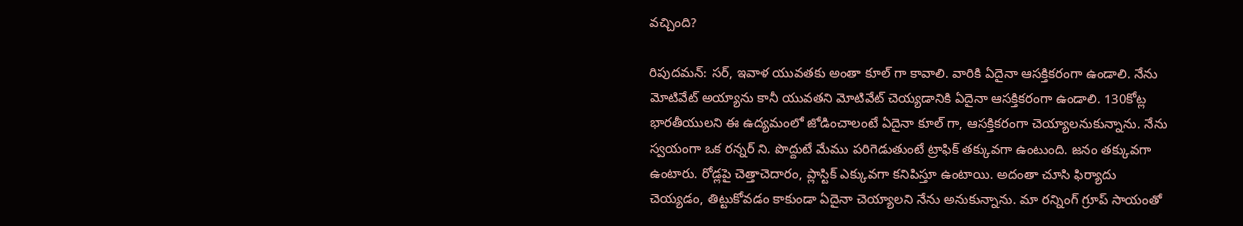వచ్చింది?

రిపుదమన్: సర్, ఇవాళ యువతకు అంతా కూల్ గా కావాలి. వారికి ఏదైనా ఆసక్తికరంగా ఉండాలి. నేను మోటివేట్ అయ్యాను కానీ యువతని మోటివేట్ చెయ్యడానికి ఏదైనా ఆసక్తికరంగా ఉండాలి. 130కోట్ల భారతీయులని ఈ ఉద్యమంలో జోడించాలంటే ఏదైనా కూల్ గా, ఆసక్తికరంగా చెయ్యాలనుకున్నాను. నేను స్వయంగా ఒక రన్నర్ ని. పొద్దుటే మేము పరిగెడుతుంటే ట్రాఫిక్ తక్కువగా ఉంటుంది. జనం తక్కువగా ఉంటారు. రోడ్లపై చెత్తాచెదారం, ప్లాస్టిక్ ఎక్కువగా కనిపిస్తూ ఉంటాయి. అదంతా చూసి ఫిర్యాదు చెయ్యడం, తిట్టుకోవడం కాకుండా ఏదైనా చెయ్యాలని నేను అనుకున్నాను. మా రన్నింగ్ గ్రూప్ సాయంతో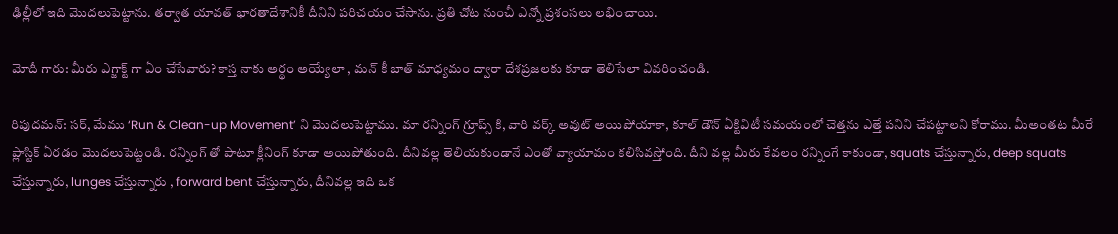ఢిల్లీలో ఇది మొదలుపెట్టాను. తర్వాత యావత్ భారతాదేశానికీ దీనిని పరిచయం చేసాను. ప్రతి చోట నుంచీ ఎన్నో ప్రశంసలు లభించాయి.

మోదీ గారు: మీరు ఎగ్జాక్ట్ గా ఏం చేసేవారు? కాస్త నాకు అర్థం అయ్యేలా , మన్ కీ బాత్ మాధ్యమం ద్వారా దేశప్రజలకు కూడా తెలిసేలా వివరించండి.

రిపుదమన్: సర్, మేము ‘Run & Clean-up Movement’ ని మొదలుపెట్టాము. మా రన్నింగ్ గ్రూప్స్ కి, వారి వర్క్ అవుట్ అయిపోయాకా, కూల్ డౌన్ ఏక్టివిటీ సమయంలో చెత్తను ఎత్తే పనిని చేపట్టాలని కోరాము. మీఅంతట మీరే ప్లాస్టిక్ ఏరడం మొదలుపెట్టండి. రన్నింగ్ తో పాటూ క్లీనింగ్ కూడా అయిపోతుంది. దీనివల్ల తెలియకుండానే ఎంతో వ్యాయామం కలిసివస్తోంది. దీని వల్ల మీరు కేవలం రన్నింగే కాకుండా, squats చేస్తున్నారు, deep squats చేస్తున్నారు, lunges చేస్తున్నారు , forward bent చేస్తున్నారు, దీనివల్ల ఇది ఒక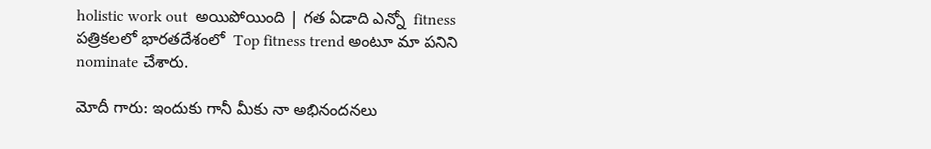holistic work out  అయిపోయింది | గత ఏడాది ఎన్నో  fitness పత్రికలలో భారతదేశంలో  Top fitness trend అంటూ మా పనిని nominate చేశారు.

మోదీ గారు: ఇందుకు గానీ మీకు నా అభినందనలు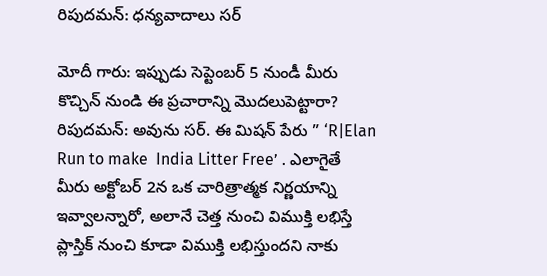రిపుదమన్: ధన్యవాదాలు సర్

మోదీ గారు: ఇప్పుడు సెప్టెంబర్ 5 నుండీ మీరు కొచ్చిన్ నుండి ఈ ప్రచారాన్ని మొదలుపెట్టారా?
రిపుదమన్: అవును సర్. ఈ మిషన్ పేరు ” ‘R|Elan Run to make  India Litter Free’ . ఎలాగైతే మీరు అక్టోబర్ 2న ఒక చారిత్రాత్మక నిర్ణయాన్ని ఇవ్వాలన్నారో, అలానే చెత్త నుంచి విముక్తి లభిస్తే ప్లాస్తిక్ నుంచి కూడా విముక్తి లభిస్తుందని నాకు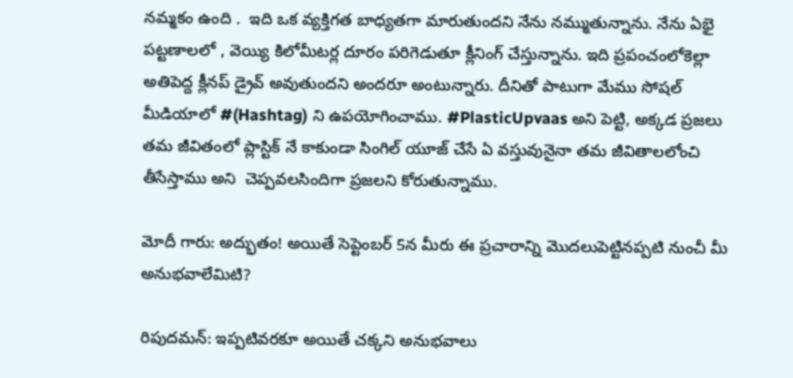నమ్మకం ఉంది .  ఇది ఒక వ్యక్తిగత బాధ్యతగా మారుతుందని నేను నమ్ముతున్నాను. నేను ఏభై పట్టణాలలో , వెయ్యి కిలోమీటర్ల దూరం పరిగెడుతూ క్లీనింగ్ చేస్తున్నాను. ఇది ప్రపంచంలోకెల్లా అతిపెద్ద క్లీనప్ డ్రైవ్ అవుతుందని అందరూ అంటున్నారు. దీనితో పాటుగా మేము సోషల్ మీడియాలో #(Hashtag) ని ఉపయోగించాము. #PlasticUpvaas అని పెట్టి, అక్కడ ప్రజలు తమ జీవితంలో ప్లాస్టిక్ నే కాకుండా సింగిల్ యూజ్ చేసే ఏ వస్తువునైనా తమ జీవితాలలోంచి తీసేస్తాము అని  చెప్పవలసిందిగా ప్రజలని కోరుతున్నాము.

మోదీ గారు: అద్భుతం! అయితే సెప్టెంబర్ 5న మీరు ఈ ప్రచారాన్ని మొదలుపెట్టినప్పటి నుంచీ మీ అనుభవాలేమిటి?

రిపుదమన్: ఇప్పటివరకూ అయితే చక్కని అనుభవాలు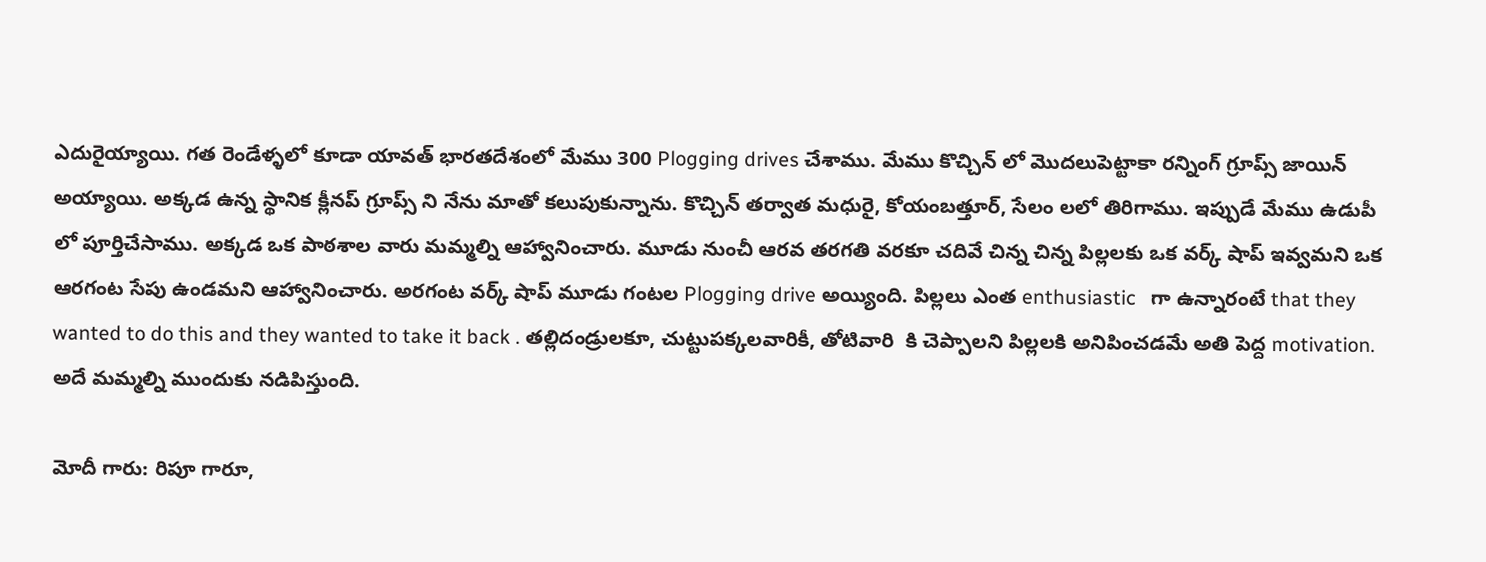ఎదురైయ్యాయి. గత రెండేళ్ళలో కూడా యావత్ భారతదేశంలో మేము 300 Plogging drives చేశాము. మేము కొచ్చిన్ లో మొదలుపెట్టాకా రన్నింగ్ గ్రూప్స్ జాయిన్ అయ్యాయి. అక్కడ ఉన్న స్థానిక క్లీనప్ గ్రూప్స్ ని నేను మాతో కలుపుకున్నాను. కొచ్చిన్ తర్వాత మధురై, కోయంబత్తూర్, సేలం లలో తిరిగాము. ఇప్పుడే మేము ఉడుపీ లో పూర్తిచేసాము. అక్కడ ఒక పాఠశాల వారు మమ్మల్ని ఆహ్వానించారు. మూడు నుంచీ ఆరవ తరగతి వరకూ చదివే చిన్న చిన్న పిల్లలకు ఒక వర్క్ షాప్ ఇవ్వమని ఒక ఆరగంట సేపు ఉండమని ఆహ్వానించారు. అరగంట వర్క్ షాప్ మూడు గంటల Plogging drive అయ్యింది. పిల్లలు ఎంత enthusiastic   గా ఉన్నారంటే that they wanted to do this and they wanted to take it back . తల్లిదండ్రులకూ, చుట్టుపక్కలవారికీ, తోటివారి  కి చెప్పాలని పిల్లలకి అనిపించడమే అతి పెద్ద motivation.  అదే మమ్మల్ని ముందుకు నడిపిస్తుంది.

మోదీ గారు: రిపూ గారూ,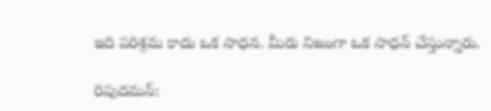ఇది పరిశ్రమ కాదు ఒక సాధన. మీరు నిజంగా ఒక సాధన్ చేస్తున్నారు.

రిపుదమన్: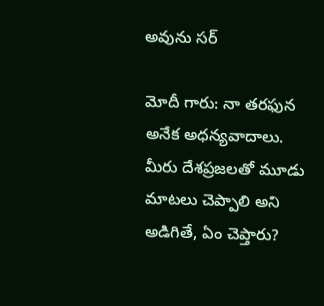అవును సర్

మోదీ గారు: నా తరఫున అనేక అధన్యవాదాలు. మీరు దేశప్రజలతో మూడు మాటలు చెప్పాలి అని అడిగితే, ఏం చెప్తారు?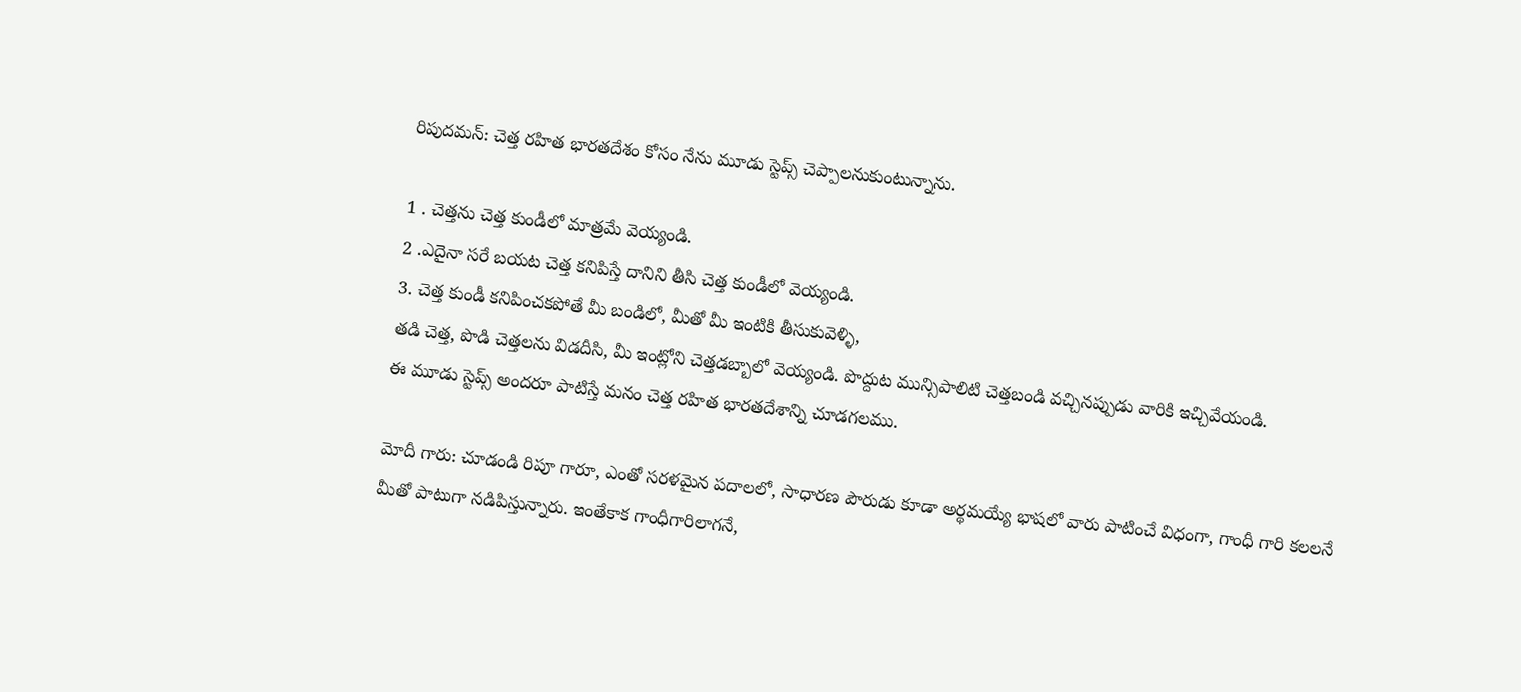రిపుదమన్: చెత్త రహిత భారతదేశం కోసం నేను మూడు స్టెప్స్ చెప్పాలనుకుంటున్నాను.

1 . చెత్తను చెత్త కుండీలో మాత్రమే వెయ్యండి.
2 .ఎదైనా సరే బయట చెత్త కనిపిస్తే దానిని తీసి చెత్త కుండీలో వెయ్యండి.
3. చెత్త కుండీ కనిపించకపోతే మీ బండిలో, మీతో మీ ఇంటికి తీసుకువెళ్ళి,
తడి చెత్త, పొడి చెత్తలను విడదీసి, మీ ఇంట్లోని చెత్తడబ్బాలో వెయ్యండి. పొద్దుట మున్సిపాలిటి చెత్తబండి వచ్చినప్పుడు వారికి ఇచ్చివేయండి.
ఈ మూడు స్టెప్స్ అందరూ పాటిస్తే మనం చెత్త రహిత భారతదేశాన్ని చూడగలము.

మోదీ గారు: చూడండి రిపూ గారూ, ఎంతో సరళమైన పదాలలో, సాధారణ పౌరుడు కూడా అర్థమయ్యే భాషలో వారు పాటించే విధంగా, గాంధీ గారి కలలనే మీతో పాటుగా నడిపిస్తున్నారు. ఇంతేకాక గాంధీగారిలాగనే,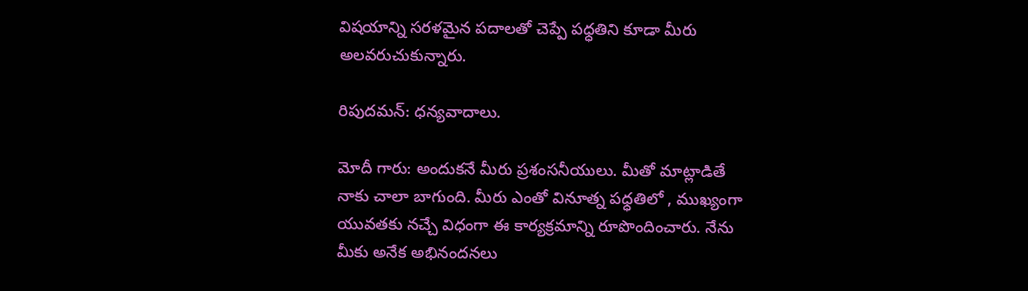విషయాన్ని సరళమైన పదాలతో చెప్పే పధ్ధతిని కూడా మీరు అలవరుచుకున్నారు.

రిపుదమన్: ధన్యవాదాలు.

మోదీ గారు: అందుకనే మీరు ప్రశంసనీయులు. మీతో మాట్లాడితే నాకు చాలా బాగుంది. మీరు ఎంతో వినూత్న పధ్ధతిలో , ముఖ్యంగా యువతకు నచ్చే విధంగా ఈ కార్యక్రమాన్ని రూపొందించారు. నేను మీకు అనేక అభినందనలు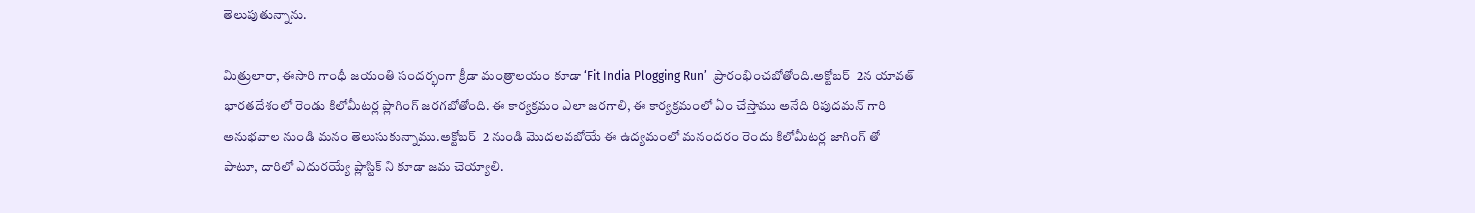తెలుపుతున్నాను.

మిత్రులారా, ఈసారి గాంధీ జయంతి సందర్భంగా క్రీడా మంత్రాలయం కూడా ‘Fit India Plogging Run’  ప్రారంభించబోతోంది.అక్టోబర్  2న యావత్ భారతదేశంలో రెండు కిలోమీటర్ల ప్లాగింగ్ జరగబోతోంది. ఈ కార్యక్రమం ఎలా జరగాలి, ఈ కార్యక్రమంలో ఏం చేస్తాము అనేది రిపుదమన్ గారి అనుభవాల నుండి మనం తెలుసుకున్నాము.అక్టోబర్  2 నుండి మొదలవబోయే ఈ ఉద్యమంలో మనందరం రెందు కిలోమీటర్ల జాగింగ్ తో పాటూ, దారిలో ఎదురయ్యే ప్లాస్టిక్ ని కూడా జమ చెయ్యాలి.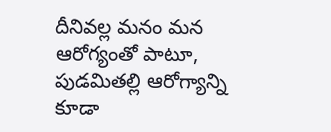దీనివల్ల మనం మన ఆరోగ్యంతో పాటూ, పుడమితల్లి ఆరోగ్యాన్ని కూడా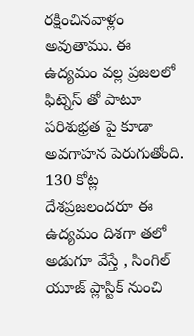రక్షించినవాళ్లం అవుతాము. ఈ ఉద్యమం వల్ల ప్రజలలో ఫిట్నెస్ తో పాటూ పరిశుభ్రత పై కూడా అవగాహన పెరుగుతోంది. 130 కోట్ల దేశప్రజలందరూ ఈ ఉద్యమం దిశగా తలో అడుగూ వేస్తే , సింగిల్ యూజ్ ప్లాస్టిక్ నుంచి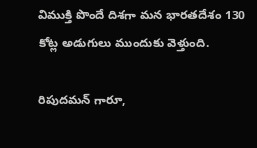విముక్తి పొందే దిశగా మన భారతదేశం 130 కోట్ల అడుగులు ముందుకు వెళ్తుంది.

రిపుదమన్ గారూ,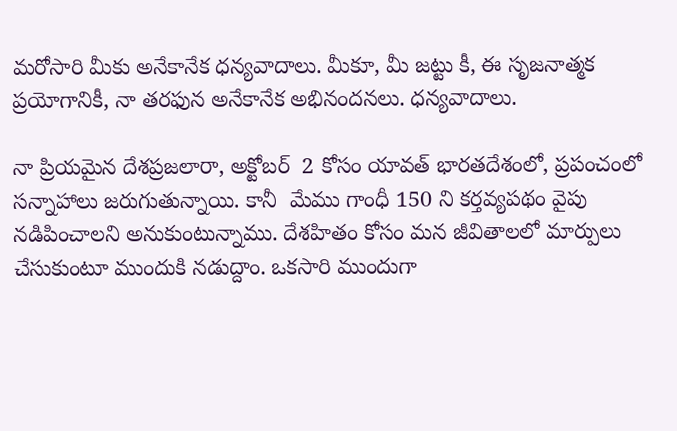మరోసారి మీకు అనేకానేక ధన్యవాదాలు. మీకూ, మీ జట్టు కీ, ఈ సృజనాత్మక ప్రయోగానికీ, నా తరఫున అనేకానేక అభినందనలు. ధన్యవాదాలు.

నా ప్రియమైన దేశప్రజలారా, అక్టోబర్  2 కోసం యావత్ భారతదేశంలో, ప్రపంచంలో సన్నాహాలు జరుగుతున్నాయి. కానీ  మేము గాంధీ 150 ని కర్తవ్యపథం వైపు నడిపించాలని అనుకుంటున్నాము. దేశహితం కోసం మన జీవితాలలో మార్పులు చేసుకుంటూ ముందుకి నడుద్దాం. ఒకసారి ముందుగా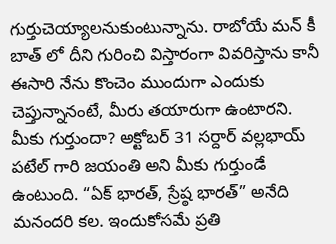గుర్తుచెయ్యాలనుకుంటున్నాను. రాబోయే మన్ కీ బాత్ లో దీని గురించి విస్తారంగా వివరిస్తాను కానీ ఈసారి నేను కొంచెం ముందుగా ఎందుకు చెప్తున్నానంటే, మీరు తయారుగా ఉంటారని.
మీకు గుర్తుందా? అక్టోబర్ 31 సర్దార్ వల్లభాయ్ పటేల్ గారి జయంతి అని మీకు గుర్తుండే ఉంటుంది. “ఏక్ భారత్, స్రేష్ఠ భారత్” అనేది మనందరి కల. ఇందుకోసమే ప్రతి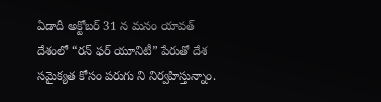ఏడాదీ అక్టోబర్ 31 న మనం యావత్ దేశంలో “రన్ ఫర్ యూనిటీ” పేరుతో దేశ సమైక్యత కోసం పరుగు ని నిర్వహిస్తున్నాం.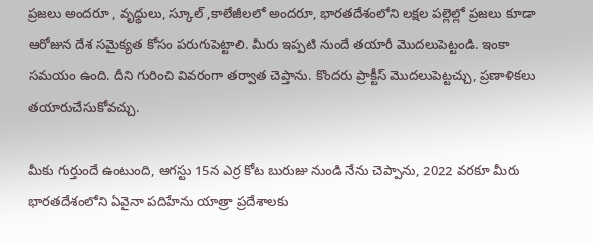ప్రజలు అందరూ , వృధ్ధులు, స్కూల్ ,కాలేజీలలో అందరూ, భారతదేశంలోని లక్షల పల్లెల్లో ప్రజలు కూడా ఆరోజున దేశ సమైక్యత కోసం పరుగుపెట్టాలి. మీరు ఇప్పటి నుందే తయారీ మొదలుపెట్టండి. ఇంకా సమయం ఉంది. దీని గురించి వివరంగా తర్వాత చెప్తాను. కొందరు ప్రాక్టీస్ మొదలుపెట్టచ్చు, ప్రణాళికలు తయారుచేసుకోవచ్చు.

మీకు గుర్తుందే ఉంటుంది, ఆగస్టు 15న ఎర్ర కోట బురుజు నుండి నేను చెప్పాను, 2022 వరకూ మీరు భారతదేశంలోని ఏవైనా పదిహేను యాత్రా ప్రదేశాలకు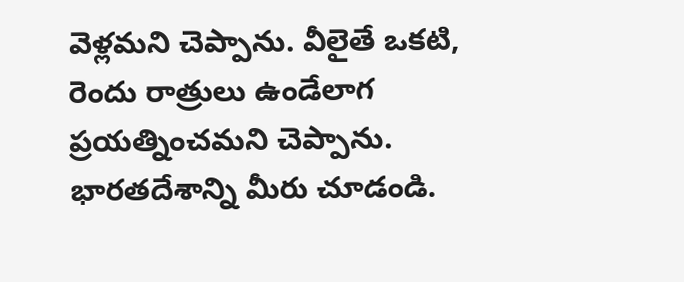వెళ్లమని చెప్పాను. వీలైతే ఒకటి, రెందు రాత్రులు ఉండేలాగ ప్రయత్నించమని చెప్పాను.  భారతదేశాన్ని మీరు చూడండి.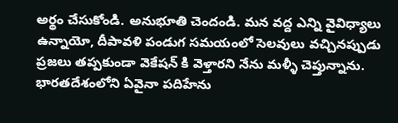అర్థం చేసుకోండి. అనుభూతి చెందండి. మన వద్ద ఎన్ని వైవిధ్యాలు ఉన్నాయో, దీపావళి పండుగ సమయంలో సెలవులు వచ్చినప్పుడు ప్రజలు తప్పకుండా వెకేషన్ కి వెళ్తారని నేను మళ్ళీ చెప్తున్నాను. భారతదేశంలోని ఏవైనా పదిహేను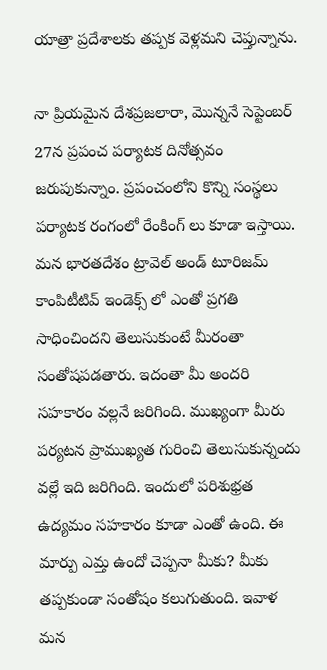యాత్రా ప్రదేశాలకు తప్పక వెళ్లమని చెప్తున్నాను.

నా ప్రియమైన దేశప్రజలారా, మొన్ననే సెప్టెంబర్ 27న ప్రపంచ పర్యాటక దినోత్సవం జరుపుకున్నాం. ప్రపంచంలోని కొన్ని సంస్థలు పర్యాటక రంగంలో రేంకింగ్ లు కూడా ఇస్తాయి. మన భారతదేశం ట్రావెల్ అండ్ టూరిజమ్ కాంపిటీటివ్ ఇండెక్స్ లో ఎంతో ప్రగతి సాధించిందని తెలుసుకుంటే మీరంతా సంతోషపడతారు. ఇదంతా మీ అందరి సహకారం వల్లనే జరిగింది. ముఖ్యంగా మీరు పర్యటన ప్రాముఖ్యత గురించి తెలుసుకున్నందు వల్లే ఇది జరిగింది. ఇందులో పరిశుభ్రత ఉద్యమం సహకారం కూడా ఎంతో ఉంది. ఈ మార్పు ఎమ్త ఉందో చెప్పనా మీకు? మీకు తప్పకుండా సంతోషం కలుగుతుంది. ఇవాళ మన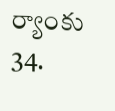ర్యాంకు 34.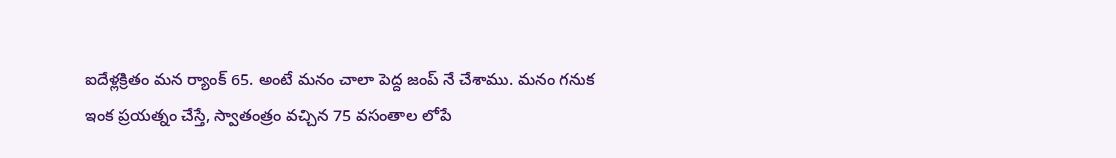ఐదేళ్లక్రితం మన ర్యాంక్ 65. అంటే మనం చాలా పెద్ద జంప్ నే చేశాము. మనం గనుక ఇంక ప్రయత్నం చేస్తే, స్వాతంత్రం వచ్చిన 75 వసంతాల లోపే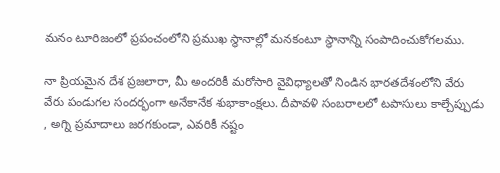మనం టూరిజంలో ప్రపంచంలోని ప్రముఖ స్థానాల్లో మనకంటూ స్థానాన్ని సంపాదించుకోగలము.

నా ప్రియమైన దేశ ప్రజలారా, మీ అందరికీ మరోసారి వైవిధ్యాలతో నిండిన భారతదేశంలోని వేరు వేరు పండుగల సందర్భంగా అనేకానేక శుభాకాంక్షలు. దీపావళి సంబరాలలో టపాసులు కాల్చేప్పుడు , అగ్ని ప్రమాదాలు జరగకుండా, ఎవరికీ నష్టం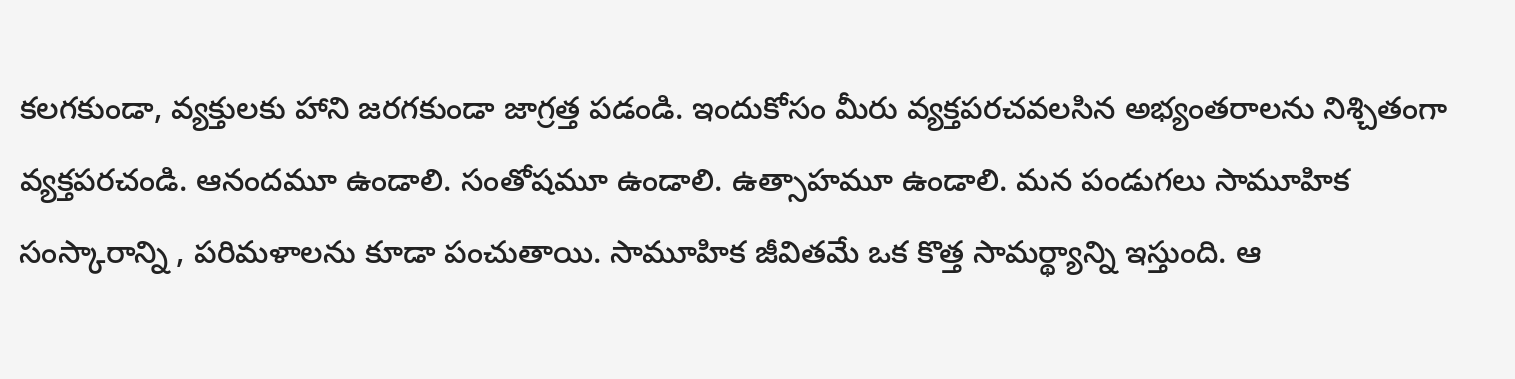కలగకుండా, వ్యక్తులకు హాని జరగకుండా జాగ్రత్త పడండి. ఇందుకోసం మీరు వ్యక్తపరచవలసిన అభ్యంతరాలను నిశ్చితంగా వ్యక్తపరచండి. ఆనందమూ ఉండాలి. సంతోషమూ ఉండాలి. ఉత్సాహమూ ఉండాలి. మన పండుగలు సామూహిక  సంస్కారాన్ని , పరిమళాలను కూడా పంచుతాయి. సామూహిక జీవితమే ఒక కొత్త సామర్థ్యాన్ని ఇస్తుంది. ఆ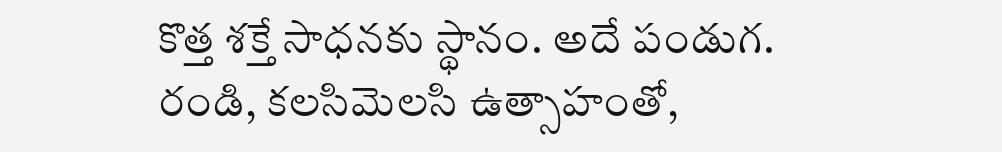కొత్త శక్తే సాధనకు స్థానం. అదే పండుగ. రండి, కలసిమెలసి ఉత్సాహంతో,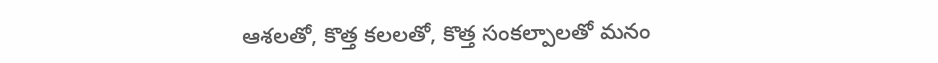ఆశలతో, కొత్త కలలతో, కొత్త సంకల్పాలతో మనం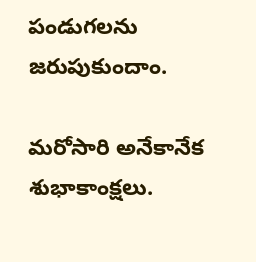పండుగలను జరుపుకుందాం.

మరోసారి అనేకానేక శుభాకాంక్షలు.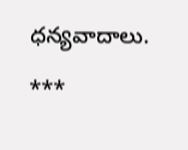ధన్యవాదాలు.

***